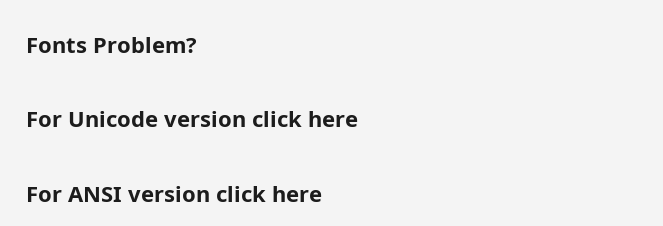Fonts Problem?

For Unicode version click here

For ANSI version click here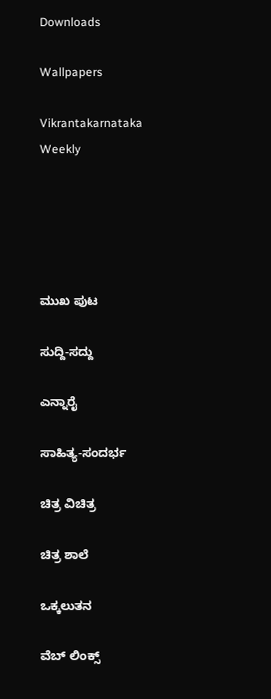Downloads

Wallpapers

Vikrantakarnataka Weekly





ಮುಖ ಪುಟ

ಸುದ್ದಿ-ಸದ್ದು

ಎನ್ನಾರೈ

ಸಾಹಿತ್ಯ-ಸಂದರ್ಭ

ಚಿತ್ರ ವಿಚಿತ್ರ

ಚಿತ್ರ ಶಾಲೆ

ಒಕ್ಕಲುತನ

ವೆಬ್ ಲಿಂಕ್ಸ್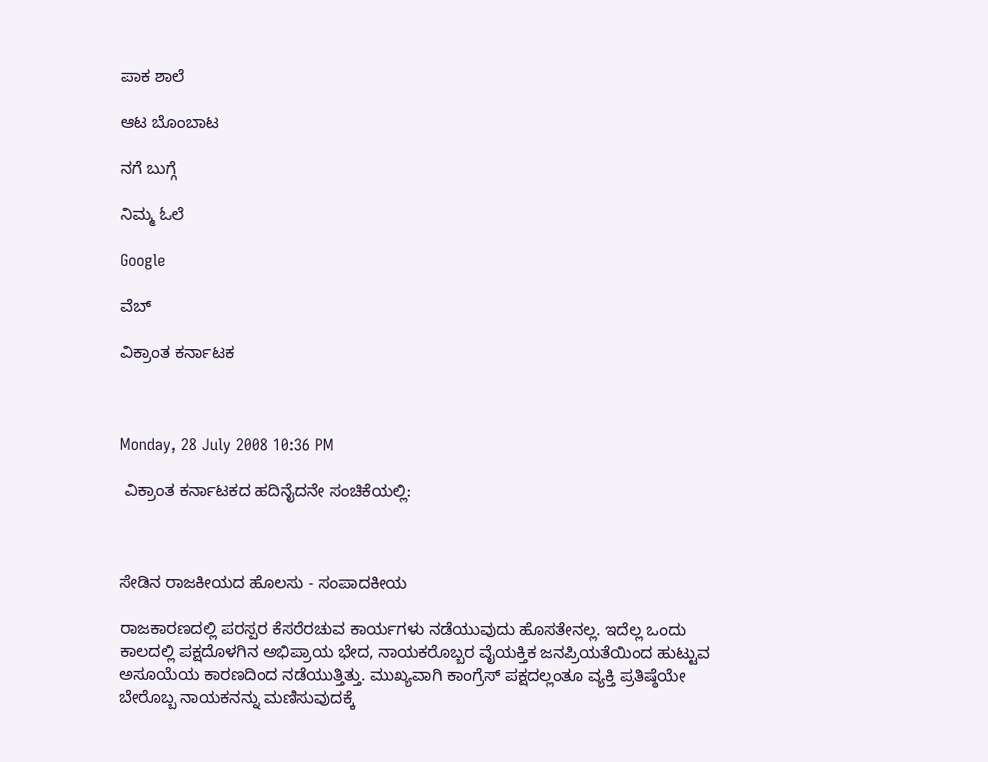ಪಾಕ ಶಾಲೆ

ಆಟ ಬೊಂಬಾಟ

ನಗೆ ಬುಗ್ಗೆ

ನಿಮ್ಮ ಓಲೆ

Google

ವೆಬ್

ವಿಕ್ರಾಂತ ಕರ್ನಾಟಕ



Monday, 28 July 2008 10:36 PM

 ವಿಕ್ರಾಂತ ಕರ್ನಾಟಕದ ಹದಿನೈದನೇ ಸಂಚಿಕೆಯಲ್ಲಿ:



ಸೇಡಿನ ರಾಜಕೀಯದ ಹೊಲಸು - ಸಂಪಾದಕೀಯ

ರಾಜಕಾರಣದಲ್ಲಿ ಪರಸ್ಪರ ಕೆಸರೆರಚುವ ಕಾರ್ಯಗಳು ನಡೆಯುವುದು ಹೊಸತೇನಲ್ಲ. ಇದೆಲ್ಲ ಒಂದು ಕಾಲದಲ್ಲಿ ಪಕ್ಷದೊಳಗಿನ ಅಭಿಪ್ರಾಯ ಭೇದ, ನಾಯಕರೊಬ್ಬರ ವೈಯಕ್ತಿಕ ಜನಪ್ರಿಯತೆಯಿಂದ ಹುಟ್ಟುವ ಅಸೂಯೆಯ ಕಾರಣದಿಂದ ನಡೆಯುತ್ತಿತ್ತು. ಮುಖ್ಯವಾಗಿ ಕಾಂಗ್ರೆಸ್ ಪಕ್ಷದಲ್ಲಂತೂ ವ್ಯಕ್ತಿ ಪ್ರತಿಷ್ಠೆಯೇ ಬೇರೊಬ್ಬ ನಾಯಕನನ್ನು ಮಣಿಸುವುದಕ್ಕೆ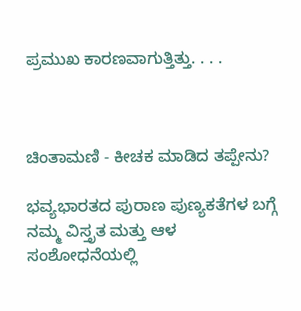ಪ್ರಮುಖ ಕಾರಣವಾಗುತ್ತಿತ್ತು. . . .



ಚಿಂತಾಮಣಿ - ಕೀಚಕ ಮಾಡಿದ ತಪ್ಪೇನು?

ಭವ್ಯಭಾರತದ ಪುರಾಣ ಪುಣ್ಯಕತೆಗಳ ಬಗ್ಗೆ ನಮ್ಮ ವಿಸ್ತೃತ ಮತ್ತು ಆಳ ಸಂಶೋಧನೆಯಲ್ಲಿ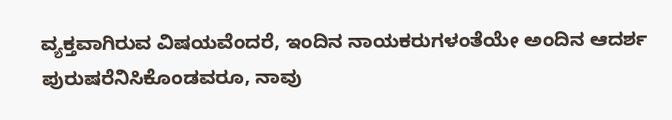ವ್ಯಕ್ತವಾಗಿರುವ ವಿಷಯವೆಂದರೆ, ಇಂದಿನ ನಾಯಕರುಗಳಂತೆಯೇ ಅಂದಿನ ಆದರ್ಶ ಪುರುಷರೆನಿಸಿಕೊಂಡವರೂ, ನಾವು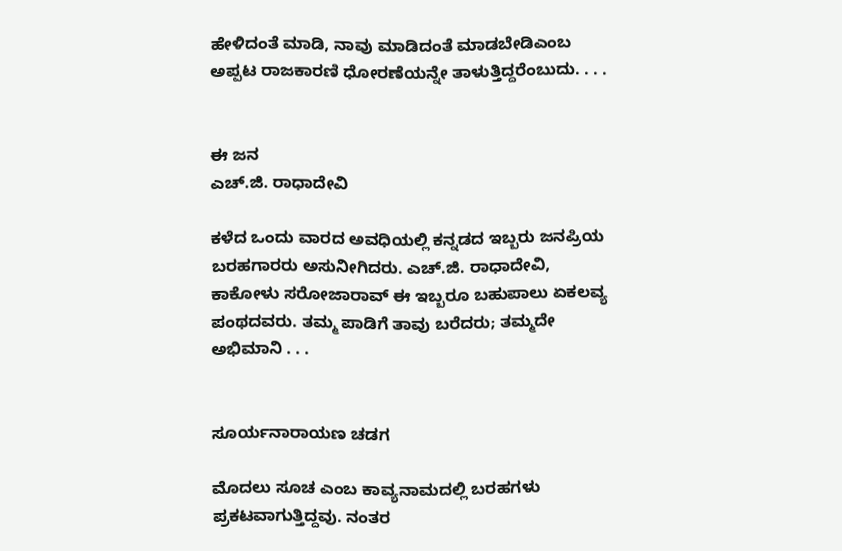ಹೇಳಿದಂತೆ ಮಾಡಿ, ನಾವು ಮಾಡಿದಂತೆ ಮಾಡಬೇಡಿಎಂಬ ಅಪ್ಪಟ ರಾಜಕಾರಣಿ ಧೋರಣೆಯನ್ನೇ ತಾಳುತ್ತಿದ್ದರೆಂಬುದು. . . .


ಈ ಜನ
ಎಚ್.ಜಿ. ರಾಧಾದೇವಿ

ಕಳೆದ ಒಂದು ವಾರದ ಅವಧಿಯಲ್ಲಿ ಕನ್ನಡದ ಇಬ್ಬರು ಜನಪ್ರಿಯ ಬರಹಗಾರರು ಅಸುನೀಗಿದರು. ಎಚ್.ಜಿ. ರಾಧಾದೇವಿ, ಕಾಕೋಳು ಸರೋಜಾರಾವ್ ಈ ಇಬ್ಬರೂ ಬಹುಪಾಲು ಏಕಲವ್ಯ ಪಂಥದವರು. ತಮ್ಮ ಪಾಡಿಗೆ ತಾವು ಬರೆದರು; ತಮ್ಮದೇ ಅಭಿಮಾನಿ . . .


ಸೂರ್ಯನಾರಾಯಣ ಚಡಗ

ಮೊದಲು ಸೂಚ ಎಂಬ ಕಾವ್ಯನಾಮದಲ್ಲಿ ಬರಹಗಳು ಪ್ರಕಟವಾಗುತ್ತಿದ್ದವು. ನಂತರ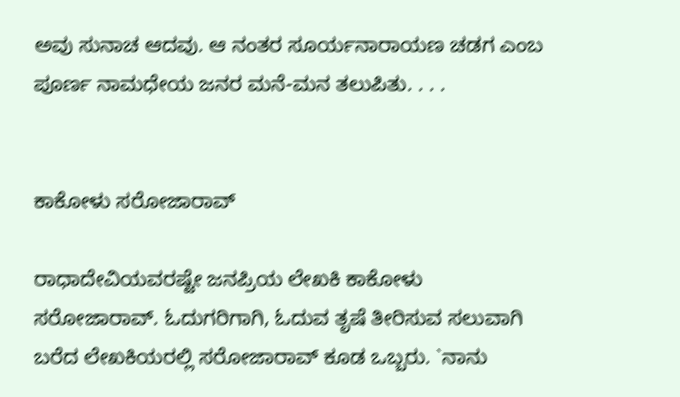ಅವು ಸುನಾಚ ಆದವು. ಆ ನಂತರ ಸೂರ್ಯನಾರಾಯಣ ಚಡಗ ಎಂಬ ಪೂರ್ಣ ನಾಮಧೇಯ ಜನರ ಮನೆ-ಮನ ತಲುಪಿತು. . . .


ಕಾಕೋಳು ಸರೋಜಾರಾವ್

ರಾಧಾದೇವಿಯವರಷ್ಟೇ ಜನಪ್ರಿಯ ಲೇಖಕಿ ಕಾಕೋಳು ಸರೋಜಾರಾವ್. ಓದುಗರಿಗಾಗಿ, ಓದುವ ತೃಷೆ ತೀರಿಸುವ ಸಲುವಾಗಿ ಬರೆದ ಲೇಖಕಿಯರಲ್ಲಿ ಸರೋಜಾರಾವ್ ಕೂಡ ಒಬ್ಬರು. `ನಾನು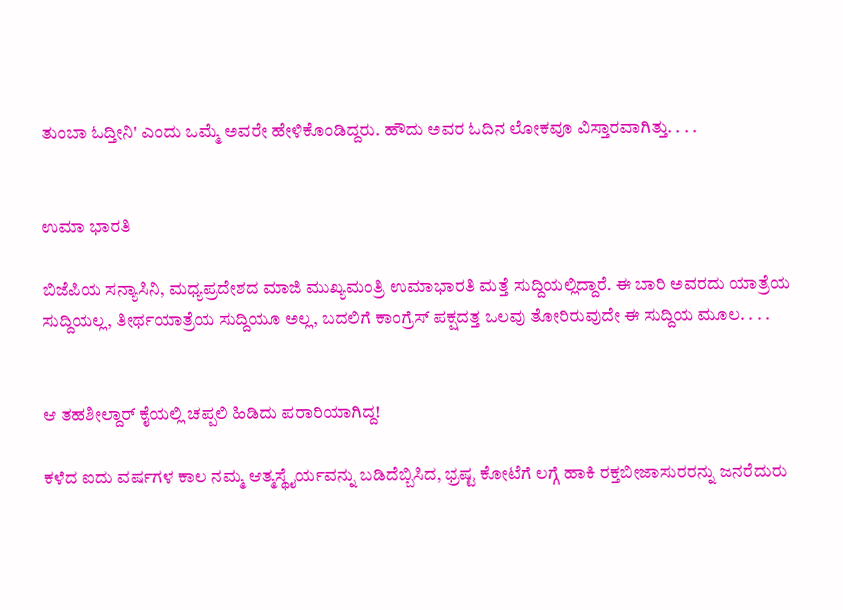ತುಂಬಾ ಓದ್ತೀನಿ' ಎಂದು ಒಮ್ಮೆ ಅವರೇ ಹೇಳಿಕೊಂಡಿದ್ದರು. ಹೌದು ಅವರ ಓದಿನ ಲೋಕವೂ ವಿಸ್ತಾರವಾಗಿತ್ತು. . . .


ಉಮಾ ಭಾರತಿ

ಬಿಜೆಪಿಯ ಸನ್ಯಾಸಿನಿ, ಮಧ್ಯಪ್ರದೇಶದ ಮಾಜಿ ಮುಖ್ಯಮಂತ್ರಿ ಉಮಾಭಾರತಿ ಮತ್ತೆ ಸುದ್ದಿಯಲ್ಲಿದ್ದಾರೆ. ಈ ಬಾರಿ ಅವರದು ಯಾತ್ರೆಯ ಸುದ್ದಿಯಲ್ಲ, ತೀರ್ಥಯಾತ್ರೆಯ ಸುದ್ದಿಯೂ ಅಲ್ಲ, ಬದಲಿಗೆ ಕಾಂಗ್ರೆಸ್ ಪಕ್ಷದತ್ತ ಒಲವು ತೋರಿರುವುದೇ ಈ ಸುದ್ದಿಯ ಮೂಲ. . . .


ಆ ತಹಶೀಲ್ದಾರ್ ಕೈಯಲ್ಲಿ ಚಪ್ಪಲಿ ಹಿಡಿದು ಪರಾರಿಯಾಗಿದ್ದ!

ಕಳೆದ ಐದು ವರ್ಷಗಳ ಕಾಲ ನಮ್ಮ ಆತ್ಮಸ್ಥೈರ್ಯವನ್ನು ಬಡಿದೆಬ್ಬಿಸಿದ, ಭ್ರಷ್ಟ ಕೋಟೆಗೆ ಲಗ್ಗೆ ಹಾಕಿ ರಕ್ತಬೀಜಾಸುರರನ್ನು ಜನರೆದುರು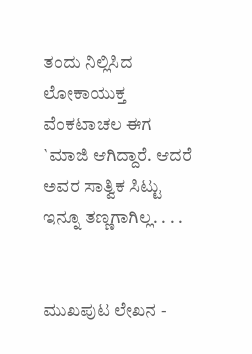ತಂದು ನಿಲ್ಲಿಸಿದ ಲೋಕಾಯುಕ್ತ ವೆಂಕಟಾಚಲ ಈಗ `ಮಾಜಿ ಆಗಿದ್ದಾರೆ. ಆದರೆ ಅವರ ಸಾತ್ವಿಕ ಸಿಟ್ಟು ಇನ್ನೂ ತಣ್ಣಗಾಗಿಲ್ಲ. . . .


ಮುಖಪುಟ ಲೇಖನ -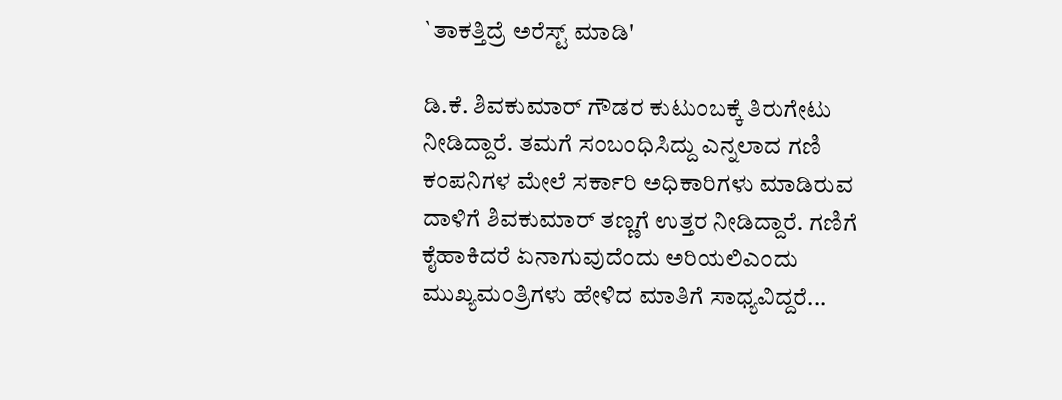`ತಾಕತ್ತಿದ್ರೆ ಅರೆಸ್ಟ್ ಮಾಡಿ'

ಡಿ.ಕೆ. ಶಿವಕುಮಾರ್ ಗೌಡರ ಕುಟುಂಬಕ್ಕೆ ತಿರುಗೇಟು ನೀಡಿದ್ದಾರೆ. ತಮಗೆ ಸಂಬಂಧಿಸಿದ್ದು ಎನ್ನಲಾದ ಗಣಿ ಕಂಪನಿಗಳ ಮೇಲೆ ಸರ್ಕಾರಿ ಅಧಿಕಾರಿಗಳು ಮಾಡಿರುವ ದಾಳಿಗೆ ಶಿವಕುಮಾರ್ ತಣ್ಣಗೆ ಉತ್ತರ ನೀಡಿದ್ದಾರೆ. ಗಣಿಗೆ ಕೈಹಾಕಿದರೆ ಏನಾಗುವುದೆಂದು ಅರಿಯಲಿಎಂದು ಮುಖ್ಯಮಂತ್ರಿಗಳು ಹೇಳಿದ ಮಾತಿಗೆ ಸಾಧ್ಯವಿದ್ದರೆ...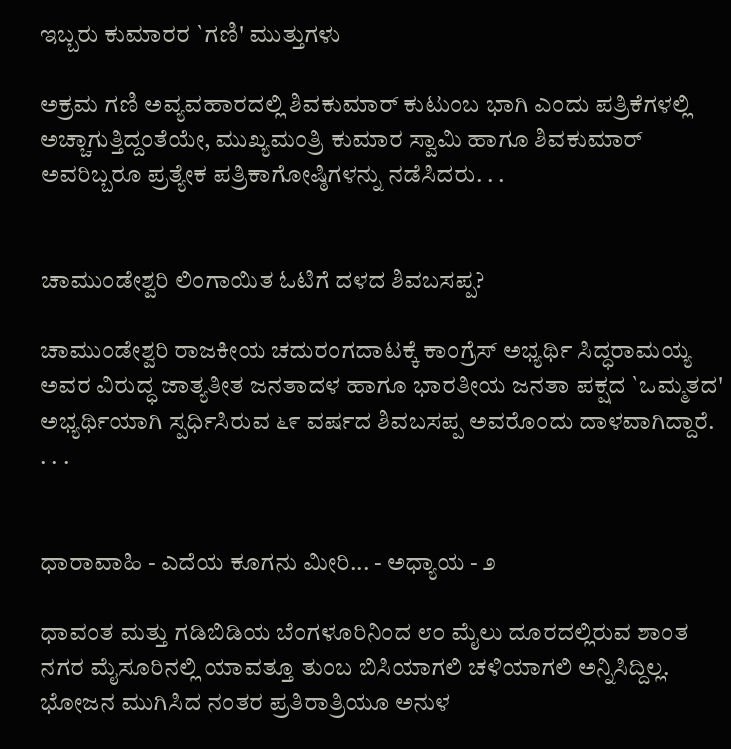ಇಬ್ಬರು ಕುಮಾರರ `ಗಣಿ' ಮುತ್ತುಗಳು

ಅಕ್ರಮ ಗಣಿ ಅವ್ಯವಹಾರದಲ್ಲಿ ಶಿವಕುಮಾರ್ ಕುಟುಂಬ ಭಾಗಿ ಎಂದು ಪತ್ರಿಕೆಗಳಲ್ಲಿ ಅಚ್ಚಾಗುತ್ತಿದ್ದಂತೆಯೇ, ಮುಖ್ಯಮಂತ್ರಿ ಕುಮಾರ ಸ್ವಾಮಿ ಹಾಗೂ ಶಿವಕುಮಾರ್ ಅವರಿಬ್ಬರೂ ಪ್ರತ್ಯೇಕ ಪತ್ರಿಕಾಗೋಷ್ಠಿಗಳನ್ನು ನಡೆಸಿದರು. . .


ಚಾಮುಂಡೇಶ್ವರಿ ಲಿಂಗಾಯಿತ ಓಟಿಗೆ ದಳದ ಶಿವಬಸಪ್ಪ?

ಚಾಮುಂಡೇಶ್ವರಿ ರಾಜಕೀಯ ಚದುರಂಗದಾಟಕ್ಕೆ ಕಾಂಗ್ರೆಸ್ ಅಭ್ಯರ್ಥಿ ಸಿದ್ಧರಾಮಯ್ಯ ಅವರ ವಿರುದ್ಧ ಜಾತ್ಯತೀತ ಜನತಾದಳ ಹಾಗೂ ಭಾರತೀಯ ಜನತಾ ಪಕ್ಷದ `ಒಮ್ಮತದ' ಅಭ್ಯರ್ಥಿಯಾಗಿ ಸ್ಪರ್ಧಿಸಿರುವ ೬೯ ವರ್ಷದ ಶಿವಬಸಪ್ಪ ಅವರೊಂದು ದಾಳವಾಗಿದ್ದಾರೆ. . . .


ಧಾರಾವಾಹಿ - ಎದೆಯ ಕೂಗನು ಮೀರಿ... - ಅಧ್ಯಾಯ - ೨

ಧಾವಂತ ಮತ್ತು ಗಡಿಬಿಡಿಯ ಬೆಂಗಳೂರಿನಿಂದ ೮೦ ಮೈಲು ದೂರದಲ್ಲಿರುವ ಶಾಂತ ನಗರ ಮೈಸೂರಿನಲ್ಲಿ ಯಾವತ್ತೂ ತುಂಬ ಬಿಸಿಯಾಗಲಿ ಚಳಿಯಾಗಲಿ ಅನ್ನಿಸಿದ್ದಿಲ್ಲ. ಭೋಜನ ಮುಗಿಸಿದ ನಂತರ ಪ್ರತಿರಾತ್ರಿಯೂ ಅನುಳ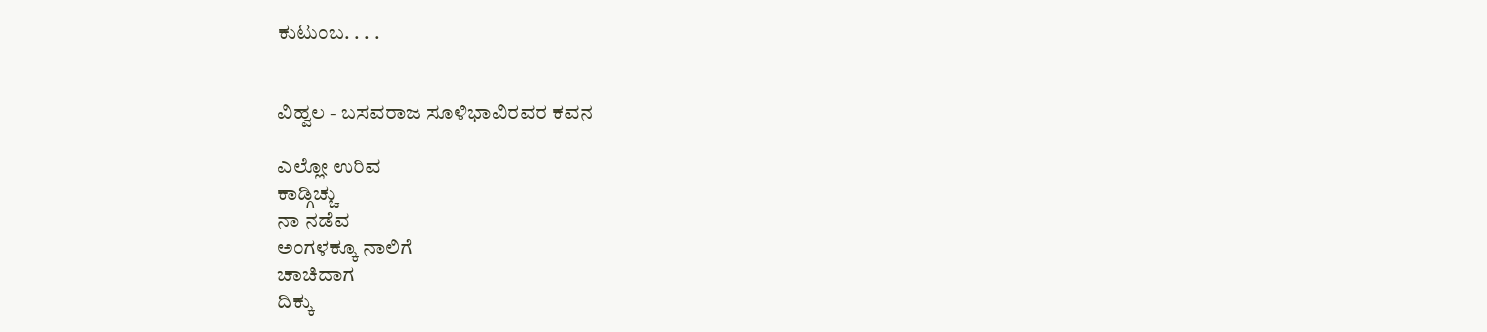ಕುಟುಂಬ. . . .


ವಿಹ್ವಲ - ಬಸವರಾಜ ಸೂಳಿಭಾವಿರವರ ಕವನ

ಎಲ್ಲೋ ಉರಿವ
ಕಾಡ್ಗಿಚ್ಚು
ನಾ ನಡೆವ
ಅಂಗಳಕ್ಕೂ ನಾಲಿಗೆ
ಚಾಚಿದಾಗ
ದಿಕ್ಕು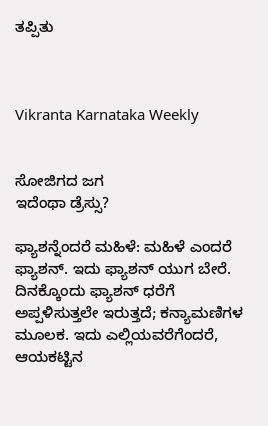ತಪ್ಪಿತು



Vikranta Karnataka Weekly


ಸೋಜಿಗದ ಜಗ
ಇದೆಂಥಾ ಡ್ರೆಸ್ಸು?

ಫ್ಯಾಶನ್ನೆಂದರೆ ಮಹಿಳೆ: ಮಹಿಳೆ ಎಂದರೆ ಫ್ಯಾಶನ್. ಇದು ಫ್ಯಾಶನ್ ಯುಗ ಬೇರೆ. ದಿನಕ್ಕೊಂದು ಫ್ಯಾಶನ್ ಧರೆಗೆ ಅಪ್ಪಳಿಸುತ್ತಲೇ ಇರುತ್ತದೆ; ಕನ್ಯಾಮಣಿಗಳ ಮೂಲಕ. ಇದು ಎಲ್ಲಿಯವರೆಗೆಂದರೆ, ಆಯಕಟ್ಟಿನ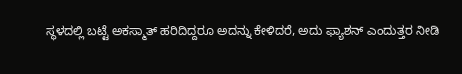ಸ್ಥಳದಲ್ಲಿ ಬಟ್ಟೆ ಅಕಸ್ಮಾತ್ ಹರಿದಿದ್ದರೂ ಅದನ್ನು ಕೇಳಿದರೆ, ಅದು ಫ್ಯಾಶನ್ ಎಂದುತ್ತರ ನೀಡಿ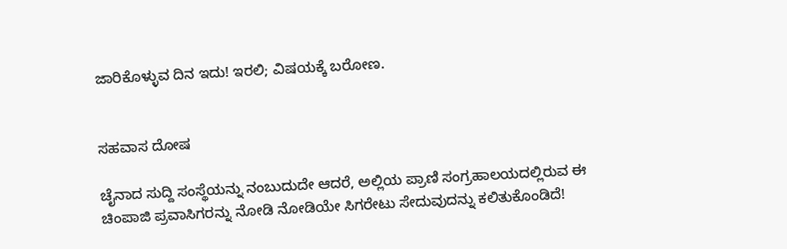ಜಾರಿಕೊಳ್ಳುವ ದಿನ ಇದು! ಇರಲಿ; ವಿಷಯಕ್ಕೆ ಬರೋಣ.


ಸಹವಾಸ ದೋಷ

ಚೈನಾದ ಸುದ್ದಿ ಸಂಸ್ಥೆಯನ್ನು ನಂಬುದುದೇ ಆದರೆ, ಅಲ್ಲಿಯ ಪ್ರಾಣಿ ಸಂಗ್ರಹಾಲಯದಲ್ಲಿರುವ ಈ ಚಿಂಪಾಜಿ ಪ್ರವಾಸಿಗರನ್ನು ನೋಡಿ ನೋಡಿಯೇ ಸಿಗರೇಟು ಸೇದುವುದನ್ನು ಕಲಿತುಕೊಂಡಿದೆ!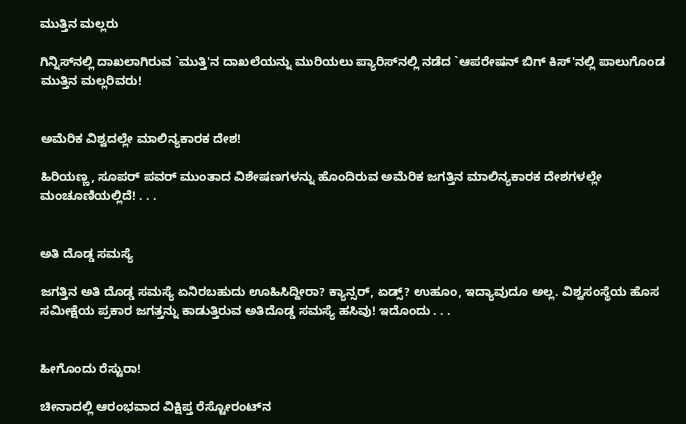ಮುತ್ತಿನ ಮಲ್ಲರು

ಗಿನ್ನಿಸ್‌ನಲ್ಲಿ ದಾಖಲಾಗಿರುವ `ಮುತ್ತಿ'ನ ದಾಖಲೆಯನ್ನು ಮುರಿಯಲು ಪ್ಯಾರಿಸ್‌ನಲ್ಲಿ ನಡೆದ `ಆಪರೇಷನ್ ಬಿಗ್ ಕಿಸ್'ನಲ್ಲಿ ಪಾಲುಗೊಂಡ ಮುತ್ತಿನ ಮಲ್ಲರಿವರು!


ಅಮೆರಿಕ ವಿಶ್ವದಲ್ಲೇ ಮಾಲಿನ್ಯಕಾರಕ ದೇಶ!

ಹಿರಿಯಣ್ಣ, ಸೂಪರ್ ಪವರ್ ಮುಂತಾದ ವಿಶೇಷಣಗಳನ್ನು ಹೊಂದಿರುವ ಅಮೆರಿಕ ಜಗತ್ತಿನ ಮಾಲಿನ್ಯಕಾರಕ ದೇಶಗಳಲ್ಲೇ ಮಂಚೂಣಿಯಲ್ಲಿದೆ! . . .


ಅತಿ ದೊಡ್ಡ ಸಮಸ್ಯೆ

ಜಗತ್ತಿನ ಅತಿ ದೊಡ್ಡ ಸಮಸ್ಯೆ ಏನಿರಬಹುದು ಊಹಿಸಿದ್ದೀರಾ? ಕ್ಯಾನ್ಸರ್, ಏಡ್ಸ್? ಉಹೂಂ, ಇದ್ಯಾವುದೂ ಅಲ್ಲ. ವಿಶ್ವಸಂಸ್ಥೆಯ ಹೊಸ ಸಮೀಕ್ಷೆಯ ಪ್ರಕಾರ ಜಗತ್ತನ್ನು ಕಾಡುತ್ತಿರುವ ಅತಿದೊಡ್ಡ ಸಮಸ್ಯೆ ಹಸಿವು! ಇದೊಂದು . . .


ಹೀಗೊಂದು ರೆಸ್ಟುರಾ!

ಚೀನಾದಲ್ಲಿ ಆರಂಭವಾದ ವಿಕ್ಷಿಪ್ತ ರೆಸ್ಟೋರಂಟ್‌ನ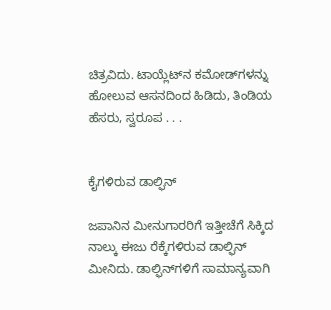ಚಿತ್ರವಿದು. ಟಾಯ್ಲೆಟ್‌ನ ಕಮೋಡ್‌ಗಳನ್ನು ಹೋಲುವ ಆಸನದಿಂದ ಹಿಡಿದು, ತಿಂಡಿಯ ಹೆಸರು, ಸ್ವರೂಪ . . .


ಕೈಗಳಿರುವ ಡಾಲ್ಫಿನ್

ಜಪಾನಿನ ಮೀನುಗಾರರಿಗೆ ಇತ್ತೀಚೆಗೆ ಸಿಕ್ಕಿದ ನಾಲ್ಕು ಈಜು ರೆಕ್ಕೆಗಳಿರುವ ಡಾಲ್ಫಿನ್ ಮೀನಿದು. ಡಾಲ್ಫಿನ್‌ಗಳಿಗೆ ಸಾಮಾನ್ಯವಾಗಿ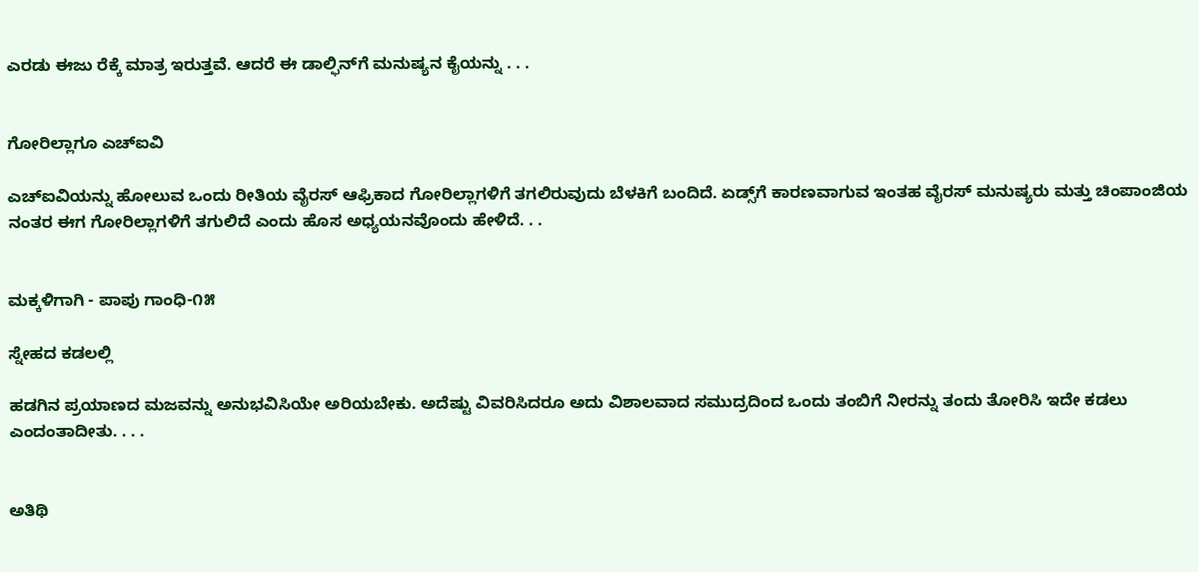ಎರಡು ಈಜು ರೆಕ್ಕೆ ಮಾತ್ರ ಇರುತ್ತವೆ. ಆದರೆ ಈ ಡಾಲ್ಫಿನ್‌ಗೆ ಮನುಷ್ಯನ ಕೈಯನ್ನು . . .


ಗೋರಿಲ್ಲಾಗೂ ಎಚ್‌ಐವಿ

ಎಚ್‌ಐವಿಯನ್ನು ಹೋಲುವ ಒಂದು ರೀತಿಯ ವೈರಸ್ ಆಫ್ರಿಕಾದ ಗೋರಿಲ್ಲಾಗಳಿಗೆ ತಗಲಿರುವುದು ಬೆಳಕಿಗೆ ಬಂದಿದೆ. ಏಡ್ಸ್‌ಗೆ ಕಾರಣವಾಗುವ ಇಂತಹ ವೈರಸ್ ಮನುಷ್ಯರು ಮತ್ತು ಚಿಂಪಾಂಜಿಯ ನಂತರ ಈಗ ಗೋರಿಲ್ಲಾಗಳಿಗೆ ತಗುಲಿದೆ ಎಂದು ಹೊಸ ಅಧ್ಯಯನವೊಂದು ಹೇಳಿದೆ. . .


ಮಕ್ಕಳಿಗಾಗಿ - ಪಾಪು ಗಾಂಧಿ-೧೫

ಸ್ನೇಹದ ಕಡಲಲ್ಲಿ

ಹಡಗಿನ ಪ್ರಯಾಣದ ಮಜವನ್ನು ಅನುಭವಿಸಿಯೇ ಅರಿಯಬೇಕು. ಅದೆಷ್ಟು ವಿವರಿಸಿದರೂ ಅದು ವಿಶಾಲವಾದ ಸಮುದ್ರದಿಂದ ಒಂದು ತಂಬಿಗೆ ನೀರನ್ನು ತಂದು ತೋರಿಸಿ ಇದೇ ಕಡಲು ಎಂದಂತಾದೀತು. . . .


ಅತಿಥಿ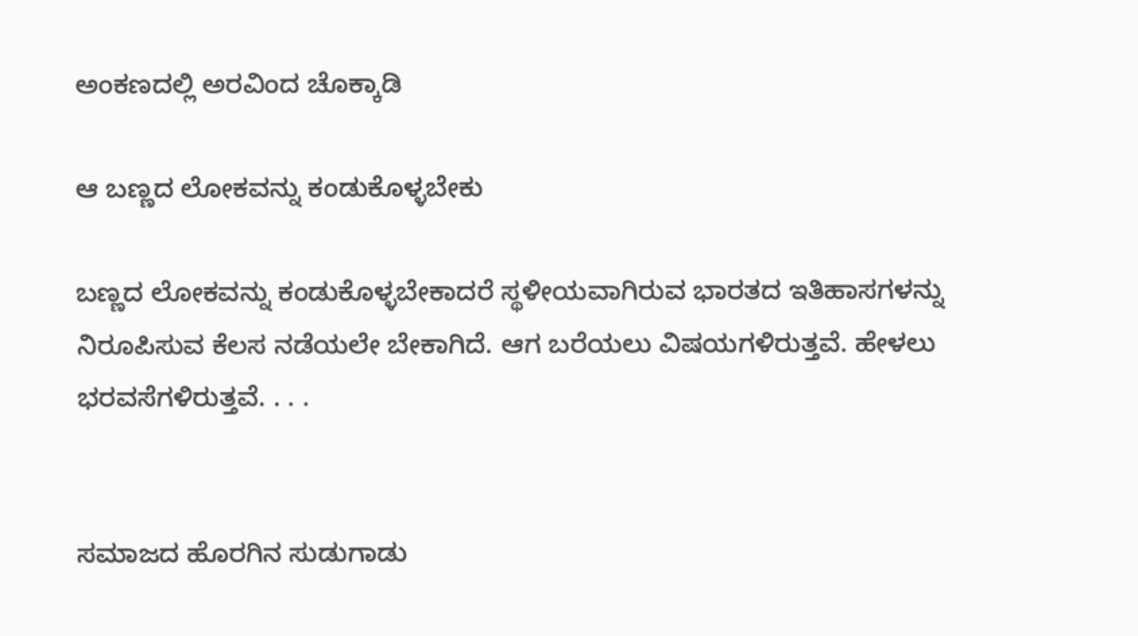ಅಂಕಣದಲ್ಲಿ ಅರವಿಂದ ಚೊಕ್ಕಾಡಿ

ಆ ಬಣ್ಣದ ಲೋಕವನ್ನು ಕಂಡುಕೊಳ್ಳಬೇಕು

ಬಣ್ಣದ ಲೋಕವನ್ನು ಕಂಡುಕೊಳ್ಳಬೇಕಾದರೆ ಸ್ಥಳೀಯವಾಗಿರುವ ಭಾರತದ ಇತಿಹಾಸಗಳನ್ನು ನಿರೂಪಿಸುವ ಕೆಲಸ ನಡೆಯಲೇ ಬೇಕಾಗಿದೆ. ಆಗ ಬರೆಯಲು ವಿಷಯಗಳಿರುತ್ತವೆ. ಹೇಳಲು ಭರವಸೆಗಳಿರುತ್ತವೆ. . . .


ಸಮಾಜದ ಹೊರಗಿನ ಸುಡುಗಾಡು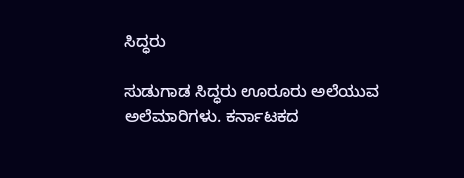ಸಿದ್ಧರು

ಸುಡುಗಾಡ ಸಿದ್ಧರು ಊರೂರು ಅಲೆಯುವ ಅಲೆಮಾರಿಗಳು. ಕರ್ನಾಟಕದ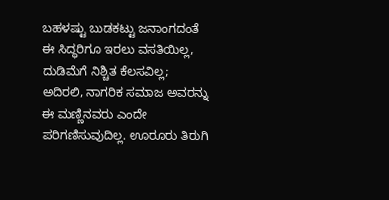ಬಹಳಷ್ಟು ಬುಡಕಟ್ಟು ಜನಾಂಗದಂತೆ ಈ ಸಿದ್ಧರಿಗೂ ಇರಲು ವಸತಿಯಿಲ್ಲ, ದುಡಿಮೆಗೆ ನಿಶ್ಚಿತ ಕೆಲಸವಿಲ್ಲ; ಅದಿರಲಿ, ನಾಗರಿಕ ಸಮಾಜ ಅವರನ್ನು ಈ ಮಣ್ಣಿನವರು ಎಂದೇ ಪರಿಗಣಿಸುವುದಿಲ್ಲ. ಊರೂರು ತಿರುಗಿ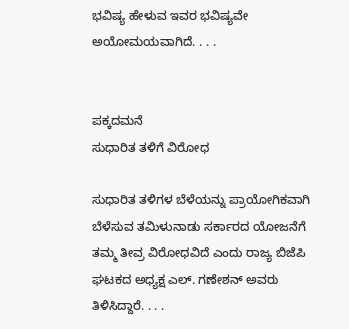ಭವಿಷ್ಯ ಹೇಳುವ ಇವರ ಭವಿಷ್ಯವೇ ಅಯೋಮಯವಾಗಿದೆ. . . .


ಪಕ್ಕದಮನೆ
ಸುಧಾರಿತ ತಳಿಗೆ ವಿರೋಧ

ಸುಧಾರಿತ ತಳಿಗಳ ಬೆಳೆಯನ್ನು ಪ್ರಾಯೋಗಿಕವಾಗಿ ಬೆಳೆಸುವ ತಮಿಳುನಾಡು ಸರ್ಕಾರದ ಯೋಜನೆಗೆ ತಮ್ಮ ತೀವ್ರ ವಿರೋಧವಿದೆ ಎಂದು ರಾಜ್ಯ ಬಿಜೆಪಿ ಘಟಕದ ಅಧ್ಯಕ್ಷ ಎಲ್. ಗಣೇಶನ್ ಅವರು ತಿಳಿಸಿದ್ದಾರೆ. . . .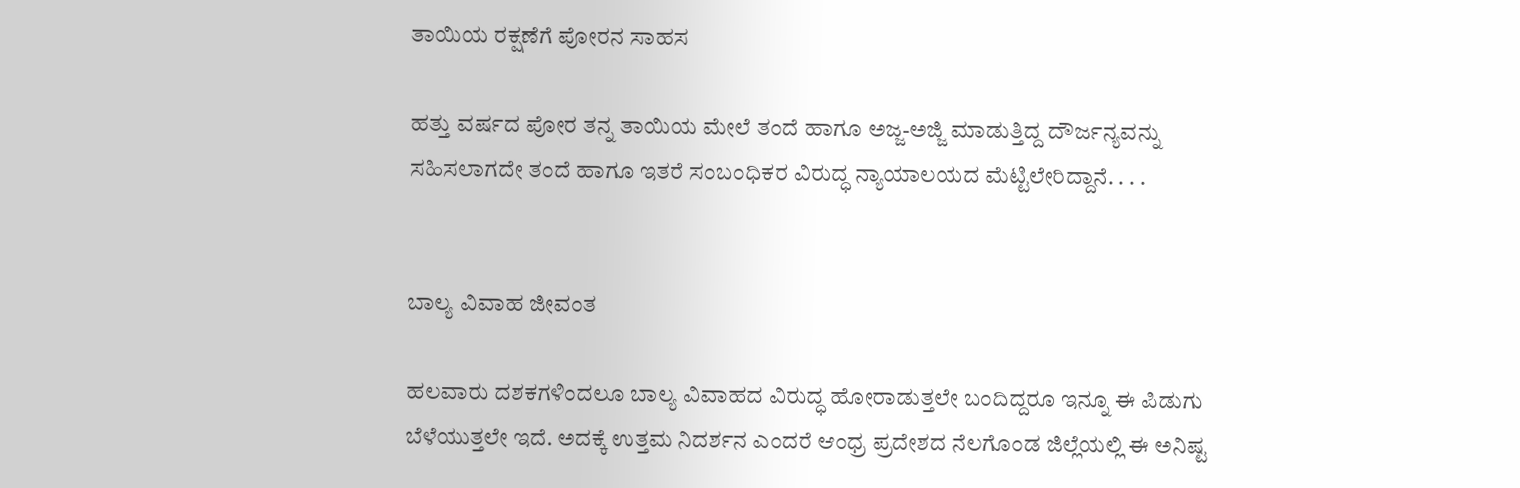ತಾಯಿಯ ರಕ್ಷಣೆಗೆ ಪೋರನ ಸಾಹಸ

ಹತ್ತು ವರ್ಷದ ಪೋರ ತನ್ನ ತಾಯಿಯ ಮೇಲೆ ತಂದೆ ಹಾಗೂ ಅಜ್ಜ-ಅಜ್ಜಿ ಮಾಡುತ್ತಿದ್ದ ದೌರ್ಜನ್ಯವನ್ನು ಸಹಿಸಲಾಗದೇ ತಂದೆ ಹಾಗೂ ಇತರೆ ಸಂಬಂಧಿಕರ ವಿರುದ್ಧ ನ್ಯಾಯಾಲಯದ ಮೆಟ್ಟಿಲೇರಿದ್ದಾನೆ. . . .


ಬಾಲ್ಯ ವಿವಾಹ ಜೀವಂತ

ಹಲವಾರು ದಶಕಗಳಿಂದಲೂ ಬಾಲ್ಯ ವಿವಾಹದ ವಿರುದ್ಧ ಹೋರಾಡುತ್ತಲೇ ಬಂದಿದ್ದರೂ ಇನ್ನೂ ಈ ಪಿಡುಗು ಬೆಳೆಯುತ್ತಲೇ ಇದೆ. ಅದಕ್ಕೆ ಉತ್ತಮ ನಿದರ್ಶನ ಎಂದರೆ ಆಂಧ್ರ ಪ್ರದೇಶದ ನೆಲಗೊಂಡ ಜಿಲ್ಲೆಯಲ್ಲಿ ಈ ಅನಿಷ್ಟ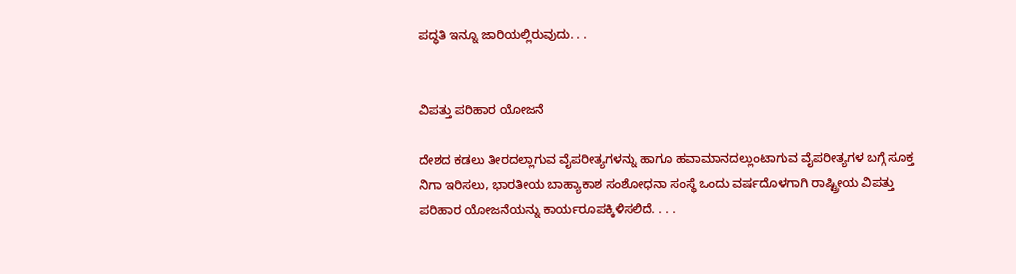ಪದ್ಧತಿ ಇನ್ನೂ ಜಾರಿಯಲ್ಲಿರುವುದು. . .


ವಿಪತ್ತು ಪರಿಹಾರ ಯೋಜನೆ

ದೇಶದ ಕಡಲು ತೀರದಲ್ಲಾಗುವ ವೈಪರೀತ್ಯಗಳನ್ನು ಹಾಗೂ ಹವಾಮಾನದಲ್ಲುಂಟಾಗುವ ವೈಪರೀತ್ಯಗಳ ಬಗ್ಗೆ ಸೂಕ್ತ ನಿಗಾ ಇರಿಸಲು, ಭಾರತೀಯ ಬಾಹ್ಯಾಕಾಶ ಸಂಶೋಧನಾ ಸಂಸ್ಥೆ ಒಂದು ವರ್ಷದೊಳಗಾಗಿ ರಾಷ್ಟ್ರೀಯ ವಿಪತ್ತು ಪರಿಹಾರ ಯೋಜನೆಯನ್ನು ಕಾರ್ಯರೂಪಕ್ಕಿಳಿಸಲಿದೆ. . . .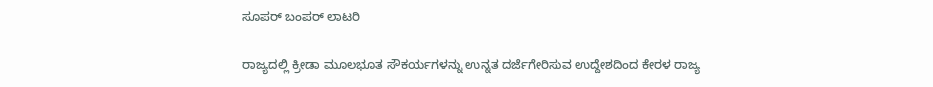ಸೂಪರ್ ಬಂಪರ್ ಲಾಟರಿ

ರಾಜ್ಯದಲ್ಲಿ ಕ್ರೀಡಾ ಮೂಲಭೂತ ಸೌಕರ್ಯಗಳನ್ನು ಉನ್ನತ ದರ್ಜೆಗೇರಿಸುವ ಉದ್ದೇಶದಿಂದ ಕೇರಳ ರಾಜ್ಯ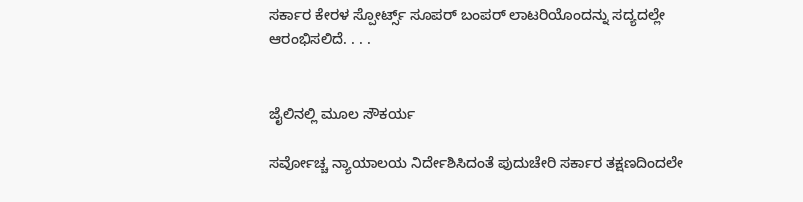ಸರ್ಕಾರ ಕೇರಳ ಸ್ಪೋರ್ಟ್ಸ್ ಸೂಪರ್ ಬಂಪರ್ ಲಾಟರಿಯೊಂದನ್ನು ಸದ್ಯದಲ್ಲೇ ಆರಂಭಿಸಲಿದೆ. . . .


ಜೈಲಿನಲ್ಲಿ ಮೂಲ ಸೌಕರ್ಯ

ಸರ್ವೋಚ್ಚ ನ್ಯಾಯಾಲಯ ನಿರ್ದೇಶಿಸಿದಂತೆ ಪುದುಚೇರಿ ಸರ್ಕಾರ ತಕ್ಷಣದಿಂದಲೇ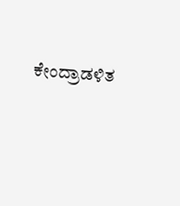ಕೇಂದ್ರಾಡಳಿತ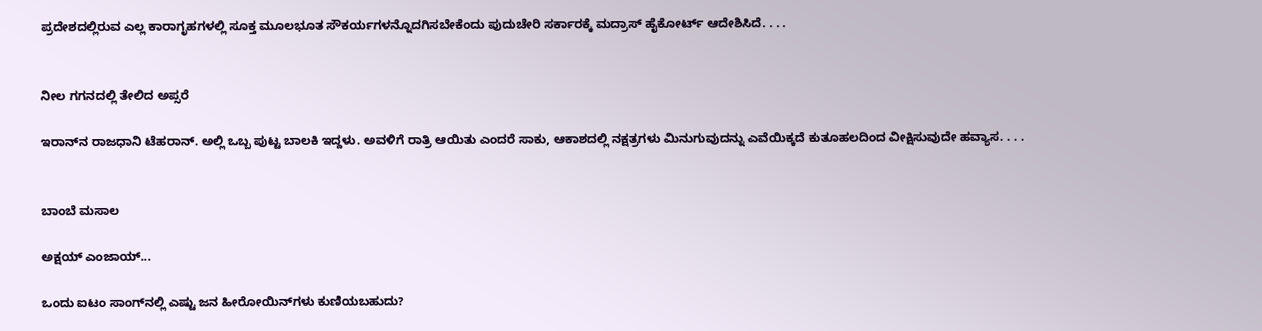ಪ್ರದೇಶದಲ್ಲಿರುವ ಎಲ್ಲ ಕಾರಾಗೃಹಗಳಲ್ಲಿ ಸೂಕ್ತ ಮೂಲಭೂತ ಸೌಕರ್ಯಗಳನ್ನೊದಗಿಸಬೇಕೆಂದು ಪುದುಚೇರಿ ಸರ್ಕಾರಕ್ಕೆ ಮದ್ರಾಸ್ ಹೈಕೋರ್ಟ್ ಆದೇಶಿಸಿದೆ. . . .


ನೀಲ ಗಗನದಲ್ಲಿ ತೇಲಿದ ಅಪ್ಸರೆ

ಇರಾನ್‌ನ ರಾಜಧಾನಿ ಟೆಹರಾನ್. ಅಲ್ಲಿ ಒಬ್ಬ ಪುಟ್ಟ ಬಾಲಕಿ ಇದ್ದಳು. ಅವಳಿಗೆ ರಾತ್ರಿ ಆಯಿತು ಎಂದರೆ ಸಾಕು, ಆಕಾಶದಲ್ಲಿ ನಕ್ಷತ್ರಗಳು ಮಿನುಗುವುದನ್ನು ಎವೆಯಿಕ್ಕದೆ ಕುತೂಹಲದಿಂದ ವೀಕ್ಷಿಸುವುದೇ ಹವ್ಯಾಸ. . . .


ಬಾಂಬೆ ಮಸಾಲ

ಅಕ್ಷಯ್ ಎಂಜಾಯ್...

ಒಂದು ಐಟಂ ಸಾಂಗ್‌ನಲ್ಲಿ ಎಷ್ಟು ಜನ ಹೀರೋಯಿನ್‌ಗಳು ಕುಣಿಯಬಹುದು?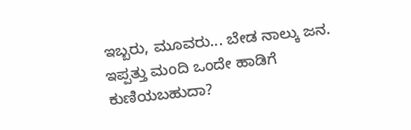ಇಬ್ಬರು, ಮೂವರು... ಬೇಡ ನಾಲ್ಕು ಜನ. ಇಪ್ಪತ್ತು ಮಂದಿ ಒಂದೇ ಹಾಡಿಗೆ ಕುಣಿಯಬಹುದಾ?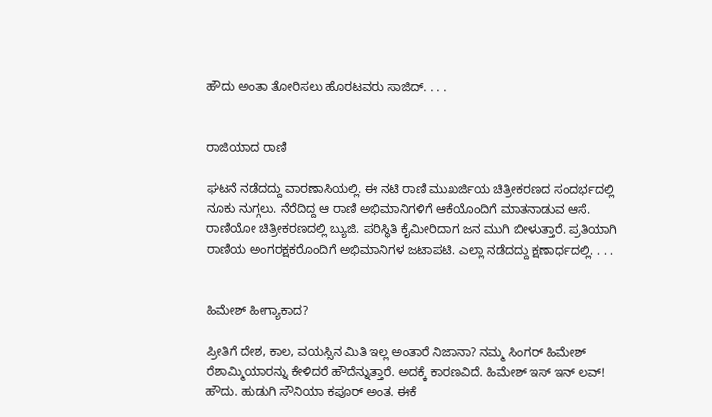ಹೌದು ಅಂತಾ ತೋರಿಸಲು ಹೊರಟವರು ಸಾಜಿದ್. . . .


ರಾಜಿಯಾದ ರಾಣಿ

ಘಟನೆ ನಡೆದದ್ದು ವಾರಣಾಸಿಯಲ್ಲಿ. ಈ ನಟಿ ರಾಣಿ ಮುಖರ್ಜಿಯ ಚಿತ್ರೀಕರಣದ ಸಂದರ್ಭದಲ್ಲಿ ನೂಕು ನುಗ್ಗಲು. ನೆರೆದಿದ್ದ ಆ ರಾಣಿ ಅಭಿಮಾನಿಗಳಿಗೆ ಆಕೆಯೊಂದಿಗೆ ಮಾತನಾಡುವ ಆಸೆ. ರಾಣಿಯೋ ಚಿತ್ರೀಕರಣದಲ್ಲಿ ಬ್ಯುಜಿ. ಪರಿಸ್ಥಿತಿ ಕೈಮೀರಿದಾಗ ಜನ ಮುಗಿ ಬೀಳುತ್ತಾರೆ. ಪ್ರತಿಯಾಗಿ ರಾಣಿಯ ಅಂಗರಕ್ಷಕರೊಂದಿಗೆ ಅಭಿಮಾನಿಗಳ ಜಟಾಪಟಿ. ಎಲ್ಲಾ ನಡೆದದ್ದು ಕ್ಷಣಾರ್ಧದಲ್ಲಿ. . . .


ಹಿಮೇಶ್ ಹೀಗ್ಯಾಕಾದ?

ಪ್ರೀತಿಗೆ ದೇಶ, ಕಾಲ, ವಯಸ್ಸಿನ ಮಿತಿ ಇಲ್ಲ ಅಂತಾರೆ ನಿಜಾನಾ? ನಮ್ಮ ಸಿಂಗರ್ ಹಿಮೇಶ್ ರೆಶಾಮ್ಮಿಯಾರನ್ನು ಕೇಳಿದರೆ ಹೌದೆನ್ನುತ್ತಾರೆ. ಅದಕ್ಕೆ ಕಾರಣವಿದೆ. ಹಿಮೇಶ್ ಇಸ್ ಇನ್ ಲವ್!
ಹೌದು. ಹುಡುಗಿ ಸೌನಿಯಾ ಕಪೂರ್ ಅಂತ. ಈಕೆ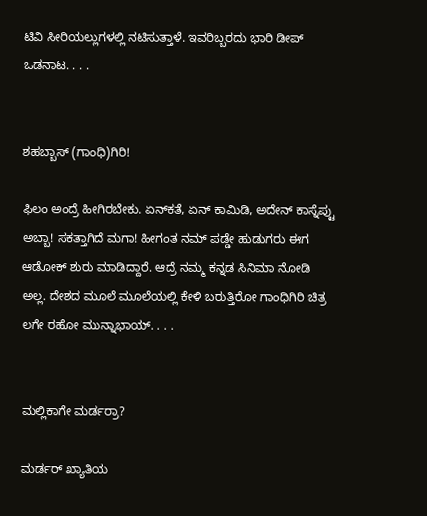ಟಿವಿ ಸೀರಿಯಲ್ಲುಗಳಲ್ಲಿ ನಟಿಸುತ್ತಾಳೆ. ಇವರಿಬ್ಬರದು ಭಾರಿ ಡೀಪ್ ಒಡನಾಟ. . . .


ಶಹಬ್ಬಾಸ್ (ಗಾಂಧಿ)ಗಿರಿ!

ಫಿಲಂ ಅಂದ್ರೆ ಹೀಗಿರಬೇಕು. ಏನ್‌ಕತೆ, ಏನ್ ಕಾಮಿಡಿ, ಅದೇನ್ ಕಾಸ್ನೆಪ್ಟು ಅಬ್ಬಾ! ಸಕತ್ತಾಗಿದೆ ಮಗಾ! ಹೀಗಂತ ನಮ್ ಪಡ್ಡೇ ಹುಡುಗರು ಈಗ ಆಡೋಕ್ ಶುರು ಮಾಡಿದ್ದಾರೆ. ಆದ್ರೆ ನಮ್ಮ ಕನ್ನಡ ಸಿನಿಮಾ ನೋಡಿ ಅಲ್ಲ. ದೇಶದ ಮೂಲೆ ಮೂಲೆಯಲ್ಲಿ ಕೇಳಿ ಬರುತ್ತಿರೋ ಗಾಂಧಿಗಿರಿ ಚಿತ್ರ ಲಗೇ ರಹೋ ಮುನ್ನಾಭಾಯ್. . . .


ಮಲ್ಲಿಕಾಗೇ ಮರ್ಡರ್ರಾ?

ಮರ್ಡರ್ ಖ್ಯಾತಿಯ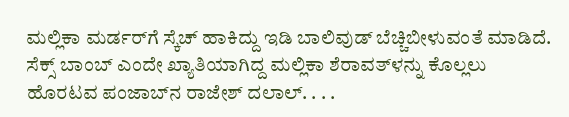ಮಲ್ಲಿಕಾ ಮರ್ಡರ್‌ಗೆ ಸ್ಕೆಚ್ ಹಾಕಿದ್ದು ಇಡಿ ಬಾಲಿವುಡ್ ಬೆಚ್ಚಿಬೀಳುವಂತೆ ಮಾಡಿದೆ. ಸೆಕ್ಸ್ ಬಾಂಬ್ ಎಂದೇ ಖ್ಯಾತಿಯಾಗಿದ್ದ ಮಲ್ಲಿಕಾ ಶೆರಾವತ್‌ಳನ್ನು ಕೊಲ್ಲಲು ಹೊರಟವ ಪಂಜಾಬ್‌ನ ರಾಜೇಶ್ ದಲಾಲ್. . . .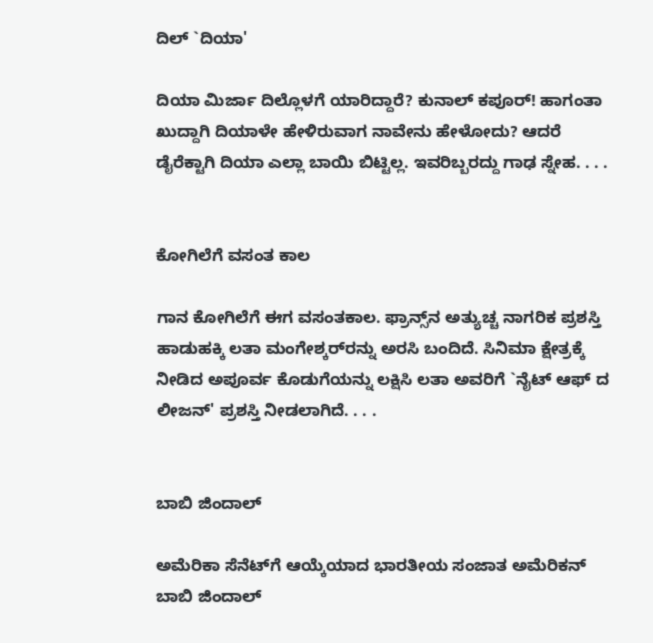ದಿಲ್ `ದಿಯಾ'

ದಿಯಾ ಮಿರ್ಜಾ ದಿಲ್ಲೊಳಗೆ ಯಾರಿದ್ದಾರೆ? ಕುನಾಲ್ ಕಪೂರ್! ಹಾಗಂತಾ ಖುದ್ದಾಗಿ ದಿಯಾಳೇ ಹೇಳಿರುವಾಗ ನಾವೇನು ಹೇಳೋದು? ಆದರೆ ಡೈರೆಕ್ಟಾಗಿ ದಿಯಾ ಎಲ್ಲಾ ಬಾಯಿ ಬಿಟ್ಟಿಲ್ಲ. ಇವರಿಬ್ಬರದ್ದು ಗಾಢ ಸ್ನೇಹ. . . .


ಕೋಗಿಲೆಗೆ ವಸಂತ ಕಾಲ

ಗಾನ ಕೋಗಿಲೆಗೆ ಈಗ ವಸಂತಕಾಲ. ಫ್ರಾನ್ಸ್‌ನ ಅತ್ಯುಚ್ಚ ನಾಗರಿಕ ಪ್ರಶಸ್ತಿ ಹಾಡುಹಕ್ಕಿ ಲತಾ ಮಂಗೇಶ್ಕರ್‌ರನ್ನು ಅರಸಿ ಬಂದಿದೆ. ಸಿನಿಮಾ ಕ್ಷೇತ್ರಕ್ಕೆ ನೀಡಿದ ಅಪೂರ್ವ ಕೊಡುಗೆಯನ್ನು ಲಕ್ಷಿಸಿ ಲತಾ ಅವರಿಗೆ `ನೈಟ್ ಆಫ್ ದ ಲೀಜನ್' ಪ್ರಶಸ್ತಿ ನೀಡಲಾಗಿದೆ. . . .


ಬಾಬಿ ಜಿಂದಾಲ್

ಅಮೆರಿಕಾ ಸೆನೆಟ್‌ಗೆ ಆಯ್ಕೆಯಾದ ಭಾರತೀಯ ಸಂಜಾತ ಅಮೆರಿಕನ್ ಬಾಬಿ ಜಿಂದಾಲ್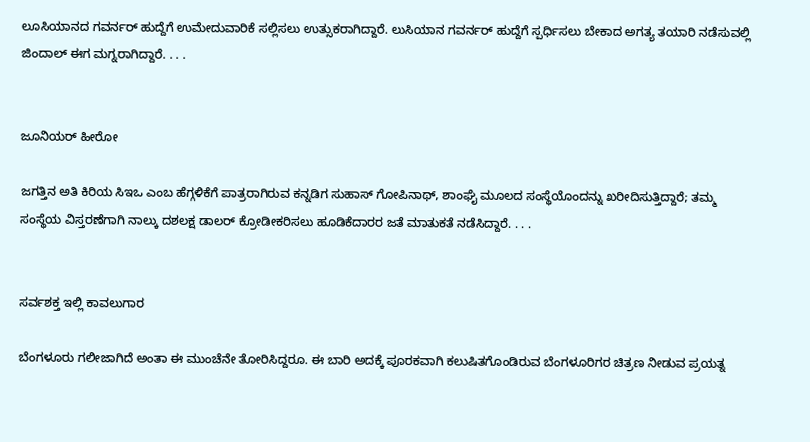ಲೂಸಿಯಾನದ ಗವರ್ನರ್ ಹುದ್ದೆಗೆ ಉಮೇದುವಾರಿಕೆ ಸಲ್ಲಿಸಲು ಉತ್ಸುಕರಾಗಿದ್ದಾರೆ. ಲುಸಿಯಾನ ಗವರ್ನರ್ ಹುದ್ದೆಗೆ ಸ್ಪರ್ಧಿಸಲು ಬೇಕಾದ ಅಗತ್ಯ ತಯಾರಿ ನಡೆಸುವಲ್ಲಿ ಜಿಂದಾಲ್ ಈಗ ಮಗ್ನರಾಗಿದ್ದಾರೆ. . . .


ಜೂನಿಯರ್ ಹೀರೋ

ಜಗತ್ತಿನ ಅತಿ ಕಿರಿಯ ಸಿಇಒ ಎಂಬ ಹೆಗ್ಗಳಿಕೆಗೆ ಪಾತ್ರರಾಗಿರುವ ಕನ್ನಡಿಗ ಸುಹಾಸ್ ಗೋಪಿನಾಥ್, ಶಾಂಘೈ ಮೂಲದ ಸಂಸ್ಥೆಯೊಂದನ್ನು ಖರೀದಿಸುತ್ತಿದ್ದಾರೆ; ತಮ್ಮ ಸಂಸ್ಥೆಯ ವಿಸ್ತರಣೆಗಾಗಿ ನಾಲ್ಕು ದಶಲಕ್ಷ ಡಾಲರ್ ಕ್ರೋಡೀಕರಿಸಲು ಹೂಡಿಕೆದಾರರ ಜತೆ ಮಾತುಕತೆ ನಡೆಸಿದ್ದಾರೆ. . . .


ಸರ್ವಶಕ್ತ ಇಲ್ಲಿ ಕಾವಲುಗಾರ

ಬೆಂಗಳೂರು ಗಲೀಜಾಗಿದೆ ಅಂತಾ ಈ ಮುಂಚೆನೇ ತೋರಿಸಿದ್ದರೂ. ಈ ಬಾರಿ ಅದಕ್ಕೆ ಪೂರಕವಾಗಿ ಕಲುಷಿತಗೊಂಡಿರುವ ಬೆಂಗಳೂರಿಗರ ಚಿತ್ರಣ ನೀಡುವ ಪ್ರಯತ್ನ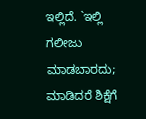ಇಲ್ಲಿದೆ. `ಇಲ್ಲಿ ಗಲೀಜು ಮಾಡಬಾರದು; ಮಾಡಿದರೆ ಶಿಕ್ಷೆಗೆ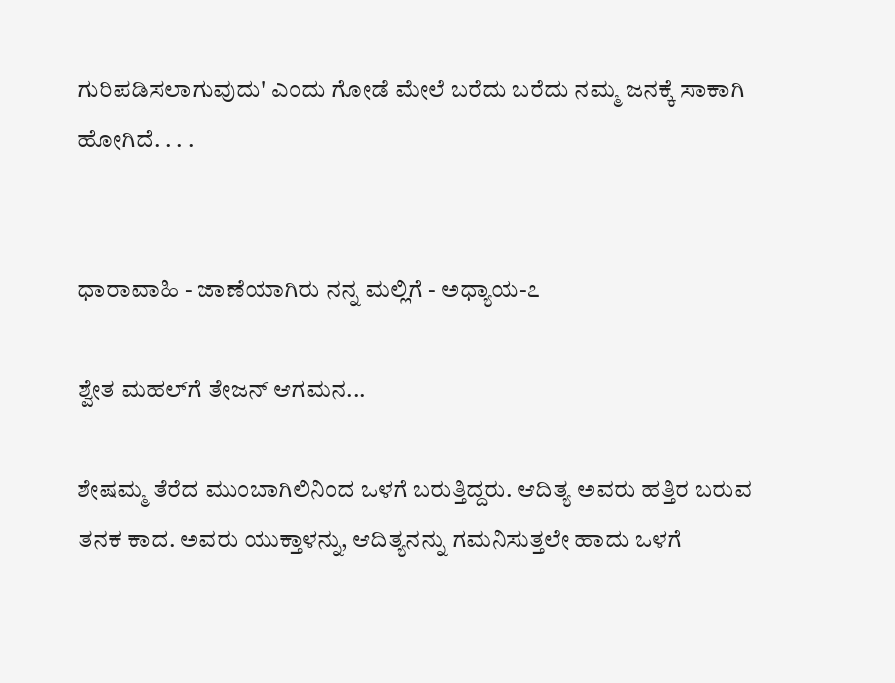ಗುರಿಪಡಿಸಲಾಗುವುದು' ಎಂದು ಗೋಡೆ ಮೇಲೆ ಬರೆದು ಬರೆದು ನಮ್ಮ ಜನಕ್ಕೆ ಸಾಕಾಗಿ ಹೋಗಿದೆ. . . .


ಧಾರಾವಾಹಿ - ಜಾಣೆಯಾಗಿರು ನನ್ನ ಮಲ್ಲಿಗೆ - ಅಧ್ಯಾಯ-೭

ಶ್ವೇತ ಮಹಲ್‌ಗೆ ತೇಜನ್ ಆಗಮನ...

ಶೇಷಮ್ಮ ತೆರೆದ ಮುಂಬಾಗಿಲಿನಿಂದ ಒಳಗೆ ಬರುತ್ತಿದ್ದರು. ಆದಿತ್ಯ ಅವರು ಹತ್ತಿರ ಬರುವ ತನಕ ಕಾದ. ಅವರು ಯುಕ್ತಾಳನ್ನು, ಆದಿತ್ಯನನ್ನು ಗಮನಿಸುತ್ತಲೇ ಹಾದು ಒಳಗೆ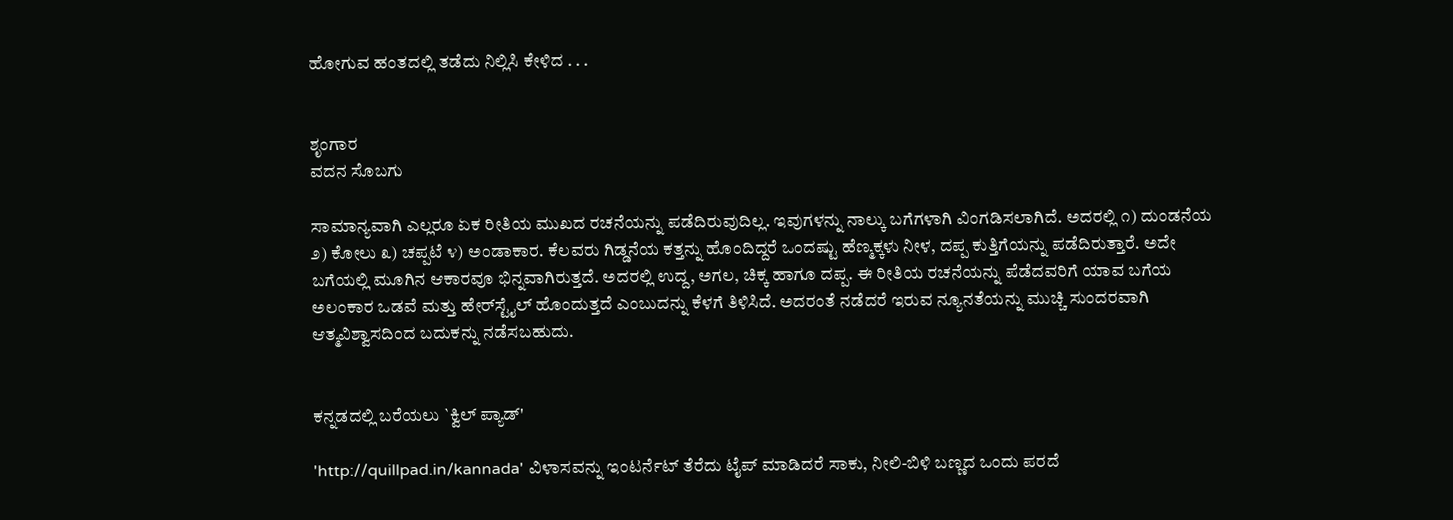ಹೋಗುವ ಹಂತದಲ್ಲಿ ತಡೆದು ನಿಲ್ಲಿಸಿ ಕೇಳಿದ . . .


ಶೃಂಗಾರ
ವದನ ಸೊಬಗು

ಸಾಮಾನ್ಯವಾಗಿ ಎಲ್ಲರೂ ಏಕ ರೀತಿಯ ಮುಖದ ರಚನೆಯನ್ನು ಪಡೆದಿರುವುದಿಲ್ಲ. ಇವುಗಳನ್ನು ನಾಲ್ಕು ಬಗೆಗಳಾಗಿ ವಿಂಗಡಿಸಲಾಗಿದೆ. ಅದರಲ್ಲಿ ೧) ದುಂಡನೆಯ ೨) ಕೋಲು ೩) ಚಪ್ಪಟೆ ೪) ಅಂಡಾಕಾರ. ಕೆಲವರು ಗಿಡ್ಡನೆಯ ಕತ್ತನ್ನು ಹೊಂದಿದ್ದರೆ ಒಂದಷ್ಟು ಹೆಣ್ಮಕ್ಕಳು ನೀಳ, ದಪ್ಪ ಕುತ್ತಿಗೆಯನ್ನು ಪಡೆದಿರುತ್ತಾರೆ. ಅದೇ ಬಗೆಯಲ್ಲಿ ಮೂಗಿನ ಆಕಾರವೂ ಭಿನ್ನವಾಗಿರುತ್ತದೆ. ಅದರಲ್ಲಿ ಉದ್ದ, ಅಗಲ, ಚಿಕ್ಕ ಹಾಗೂ ದಪ್ಪ. ಈ ರೀತಿಯ ರಚನೆಯನ್ನು ಪೆಡೆದವರಿಗೆ ಯಾವ ಬಗೆಯ ಅಲಂಕಾರ ಒಡವೆ ಮತ್ತು ಹೇರ್‌ಸ್ಟೈಲ್ ಹೊಂದುತ್ತದೆ ಎಂಬುದನ್ನು ಕೆಳಗೆ ತಿಳಿಸಿದೆ. ಅದರಂತೆ ನಡೆದರೆ ಇರುವ ನ್ಯೂನತೆಯನ್ನು ಮುಚ್ಚಿ ಸುಂದರವಾಗಿ ಆತ್ಮವಿಶ್ವಾಸದಿಂದ ಬದುಕನ್ನು ನಡೆಸಬಹುದು.


ಕನ್ನಡದಲ್ಲಿ ಬರೆಯಲು `ಕ್ವಿಲ್ ಪ್ಯಾಡ್'

'http://quillpad.in/kannada' ವಿಳಾಸವನ್ನು ಇಂಟರ್ನೆಟ್ ತೆರೆದು ಟೈಪ್ ಮಾಡಿದರೆ ಸಾಕು, ನೀಲಿ-ಬಿಳಿ ಬಣ್ಣದ ಒಂದು ಪರದೆ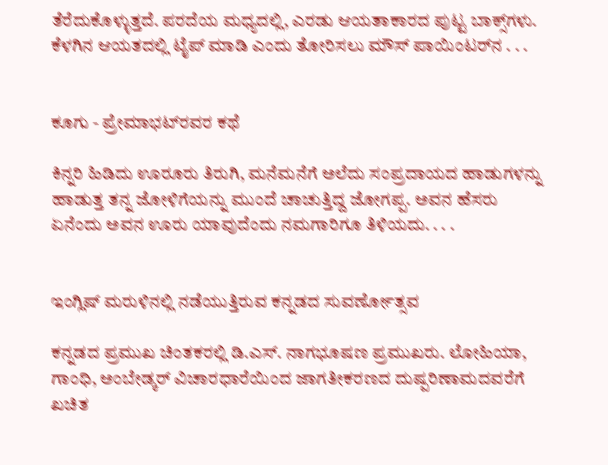ತೆರೆದುಕೊಳ್ಳುತ್ತದೆ. ಪರದೆಯ ಮಧ್ಯದಲ್ಲಿ, ಎರಡು ಆಯತಾಕಾರದ ಪುಟ್ಟ ಬಾಕ್ಸ್‌ಗಳು. ಕೆಳಗಿನ ಆಯತದಲ್ಲಿ ಟೈಪ್ ಮಾಡಿ ಎಂದು ತೋರಿಸಲು ಮೌಸ್ ಪಾಯಿಂಟರ್‌ನ . . .


ಕೂಗು - ಪ್ರೇಮಾಭಟ್‌ರವರ ಕಥೆ

ಕಿನ್ನರಿ ಹಿಡಿದು ಊರೂರು ತಿರುಗಿ, ಮನೆಮನೆಗೆ ಅಲೆದು ಸಂಪ್ರದಾಯದ ಹಾಡುಗಳನ್ನು ಹಾಡುತ್ತ ತನ್ನ ಜೋಳಿಗೆಯನ್ನು ಮುಂದೆ ಚಾಚುತ್ತಿದ್ದ ಜೋಗಪ್ಪ. ಅವನ ಹೆಸರು ಏನೆಂದು ಅವನ ಊರು ಯಾವುದೆಂದು ನಮಗಾರಿಗೂ ತಿಳಿಯದು. . . .


ಇಂಗ್ಲಿಷ್ ಮರುಳಿನಲ್ಲಿ ನಡೆಯುತ್ತಿರುವ ಕನ್ನಡದ ಸುವರ್ಣೋತ್ಸವ

ಕನ್ನಡದ ಪ್ರಮುಖ ಚಿಂತಕರಲ್ಲಿ ಡಿ.ಎಸ್. ನಾಗಭೂಷಣ ಪ್ರಮುಖರು. ಲೋಹಿಯಾ, ಗಾಂಧಿ, ಅಂಬೇಡ್ಕರ್ ವಿಚಾರಧಾರೆಯಿಂದ ಜಾಗತೀಕರಣದ ದುಷ್ಪರಿಣಾಮದವರೆಗೆ ಖಚಿತ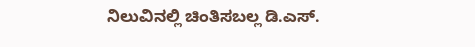ನಿಲುವಿನಲ್ಲಿ ಚಿಂತಿಸಬಲ್ಲ ಡಿ.ಎಸ್.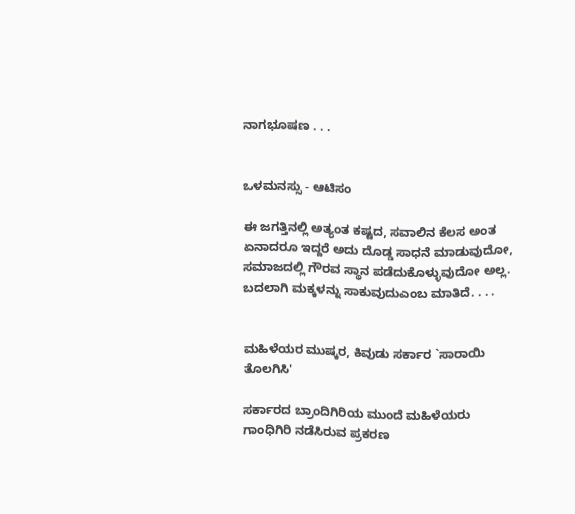ನಾಗಭೂಷಣ . . .


ಒಳಮನಸ್ಸು - ಆಟಿಸಂ

ಈ ಜಗತ್ತಿನಲ್ಲಿ ಅತ್ಯಂತ ಕಷ್ಟದ, ಸವಾಲಿನ ಕೆಲಸ ಅಂತ ಏನಾದರೂ ಇದ್ದರೆ ಅದು ದೊಡ್ಡ ಸಾಧನೆ ಮಾಡುವುದೋ, ಸಮಾಜದಲ್ಲಿ ಗೌರವ ಸ್ಥಾನ ಪಡೆದುಕೊಳ್ಳುವುದೋ ಅಲ್ಲ. ಬದಲಾಗಿ ಮಕ್ಕಳನ್ನು ಸಾಕುವುದುಎಂಬ ಮಾತಿದೆ. . . .


ಮಹಿಳೆಯರ ಮುಷ್ಕರ, ಕಿವುಡು ಸರ್ಕಾರ `ಸಾರಾಯಿ ತೊಲಗಿಸಿ'

ಸರ್ಕಾರದ ಬ್ರಾಂದಿಗಿರಿಯ ಮುಂದೆ ಮಹಿಳೆಯರು ಗಾಂಧಿಗಿರಿ ನಡೆಸಿರುವ ಪ್ರಕರಣ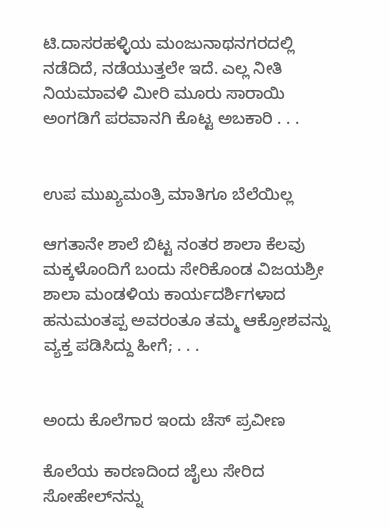ಟಿ.ದಾಸರಹಳ್ಳಿಯ ಮಂಜುನಾಥನಗರದಲ್ಲಿ ನಡೆದಿದೆ, ನಡೆಯುತ್ತಲೇ ಇದೆ. ಎಲ್ಲ ನೀತಿ ನಿಯಮಾವಳಿ ಮೀರಿ ಮೂರು ಸಾರಾಯಿ ಅಂಗಡಿಗೆ ಪರವಾನಗಿ ಕೊಟ್ಟ ಅಬಕಾರಿ . . .


ಉಪ ಮುಖ್ಯಮಂತ್ರಿ ಮಾತಿಗೂ ಬೆಲೆಯಿಲ್ಲ

ಆಗತಾನೇ ಶಾಲೆ ಬಿಟ್ಟ ನಂತರ ಶಾಲಾ ಕೆಲವು ಮಕ್ಕಳೊಂದಿಗೆ ಬಂದು ಸೇರಿಕೊಂಡ ವಿಜಯಶ್ರೀ ಶಾಲಾ ಮಂಡಳಿಯ ಕಾರ್ಯದರ್ಶಿಗಳಾದ ಹನುಮಂತಪ್ಪ ಅವರಂತೂ ತಮ್ಮ ಆಕ್ರೋಶವನ್ನು ವ್ಯಕ್ತ ಪಡಿಸಿದ್ದು ಹೀಗೆ; . . .


ಅಂದು ಕೊಲೆಗಾರ ಇಂದು ಚೆಸ್ ಪ್ರವೀಣ

ಕೊಲೆಯ ಕಾರಣದಿಂದ ಜೈಲು ಸೇರಿದ ಸೋಹೇಲ್‌ನನ್ನು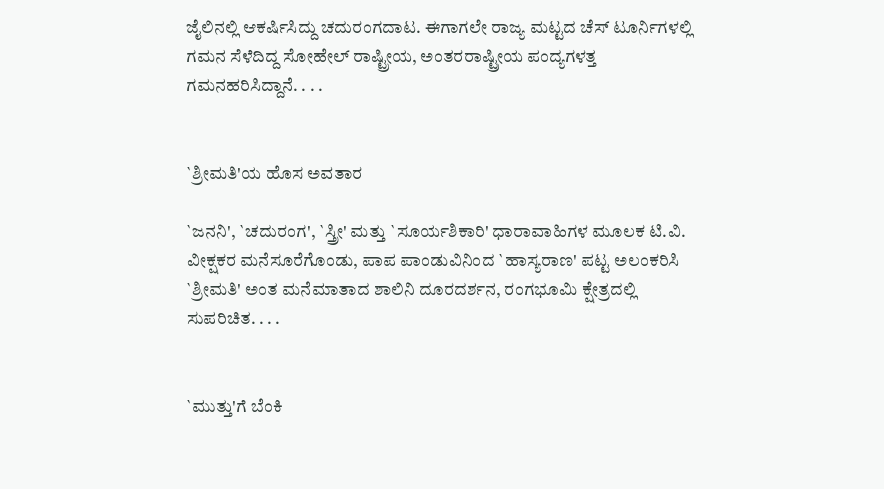ಜೈಲಿನಲ್ಲಿ ಆಕರ್ಷಿಸಿದ್ದು ಚದುರಂಗದಾಟ. ಈಗಾಗಲೇ ರಾಜ್ಯ ಮಟ್ಟದ ಚೆಸ್ ಟೂರ್ನಿಗಳಲ್ಲಿ ಗಮನ ಸೆಳೆದಿದ್ದ ಸೋಹೇಲ್ ರಾಷ್ಟ್ರೀಯ, ಅಂತರರಾಷ್ಟ್ರೀಯ ಪಂದ್ಯಗಳತ್ತ ಗಮನಹರಿಸಿದ್ದಾನೆ. . . .


`ಶ್ರೀಮತಿ'ಯ ಹೊಸ ಅವತಾರ

`ಜನನಿ', `ಚದುರಂಗ', `ಸ್ತ್ರೀ' ಮತ್ತು `ಸೂರ್ಯಶಿಕಾರಿ' ಧಾರಾವಾಹಿಗಳ ಮೂಲಕ ಟಿ.ವಿ. ವೀಕ್ಷಕರ ಮನೆಸೂರೆಗೊಂಡು, ಪಾಪ ಪಾಂಡುವಿನಿಂದ `ಹಾಸ್ಯರಾಣ' ಪಟ್ಟ ಅಲಂಕರಿಸಿ `ಶ್ರೀಮತಿ' ಅಂತ ಮನೆಮಾತಾದ ಶಾಲಿನಿ ದೂರದರ್ಶನ, ರಂಗಭೂಮಿ ಕ್ಷೇತ್ರದಲ್ಲಿ ಸುಪರಿಚಿತ. . . .


`ಮುತ್ತು'ಗೆ ಬೆಂಕಿ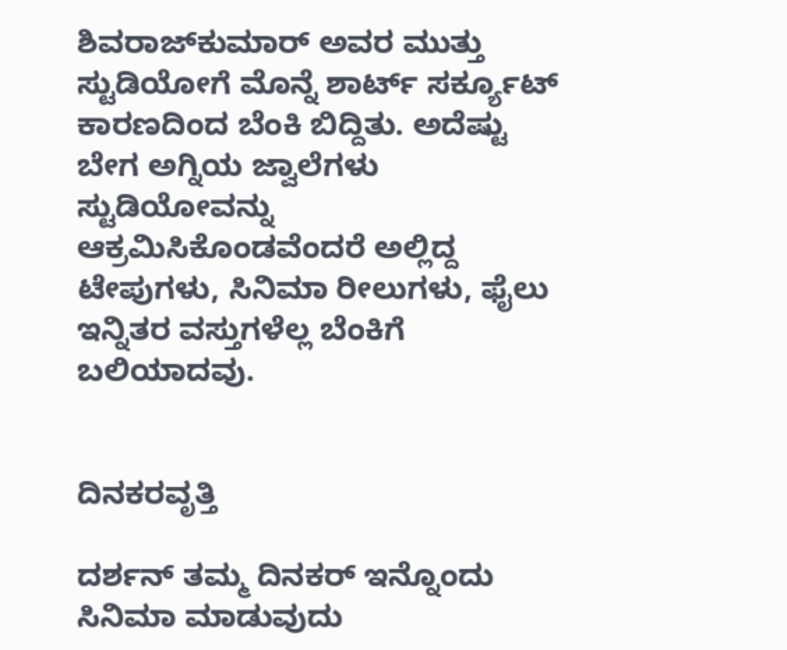ಶಿವರಾಜ್‌ಕುಮಾರ್ ಅವರ ಮುತ್ತು ಸ್ಟುಡಿಯೋಗೆ ಮೊನ್ನೆ ಶಾರ್ಟ್ ಸರ್ಕ್ಯೂಟ್ ಕಾರಣದಿಂದ ಬೆಂಕಿ ಬಿದ್ದಿತು. ಅದೆಷ್ಟು ಬೇಗ ಅಗ್ನಿಯ ಜ್ವಾಲೆಗಳು ಸ್ಟುಡಿಯೋವನ್ನು ಆಕ್ರಮಿಸಿಕೊಂಡವೆಂದರೆ ಅಲ್ಲಿದ್ದ ಟೇಪುಗಳು, ಸಿನಿಮಾ ರೀಲುಗಳು, ಫೈಲು ಇನ್ನಿತರ ವಸ್ತುಗಳೆಲ್ಲ ಬೆಂಕಿಗೆ ಬಲಿಯಾದವು.


ದಿನಕರವೃತ್ತಿ

ದರ್ಶನ್ ತಮ್ಮ ದಿನಕರ್ ಇನ್ನೊಂದು ಸಿನಿಮಾ ಮಾಡುವುದು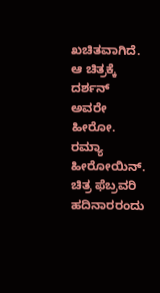ಖಚಿತವಾಗಿದೆ. ಆ ಚಿತ್ರಕ್ಕೆ ದರ್ಶನ್ ಅವರೇ ಹೀರೋ. ರಮ್ಯಾ ಹೀರೋಯಿನ್. ಚಿತ್ರ ಫೆಬ್ರವರಿ ಹದಿನಾರರಂದು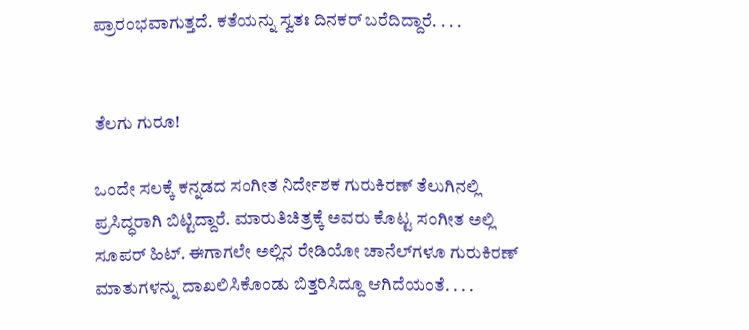ಪ್ರಾರಂಭವಾಗುತ್ತದೆ. ಕತೆಯನ್ನು ಸ್ವತಃ ದಿನಕರ್ ಬರೆದಿದ್ದಾರೆ. . . .


ತೆಲಗು ಗುರೂ!

ಒಂದೇ ಸಲಕ್ಕೆ ಕನ್ನಡದ ಸಂಗೀತ ನಿರ್ದೇಶಕ ಗುರುಕಿರಣ್ ತೆಲುಗಿನಲ್ಲಿ ಪ್ರಸಿದ್ಧರಾಗಿ ಬಿಟ್ಟಿದ್ದಾರೆ. ಮಾರುತಿಚಿತ್ರಕ್ಕೆ ಅವರು ಕೊಟ್ಟ ಸಂಗೀತ ಅಲ್ಲಿ ಸೂಪರ್ ಹಿಟ್. ಈಗಾಗಲೇ ಅಲ್ಲಿನ ರೇಡಿಯೋ ಚಾನೆಲ್‌ಗಳೂ ಗುರುಕಿರಣ್ ಮಾತುಗಳನ್ನು ದಾಖಲಿಸಿಕೊಂಡು ಬಿತ್ತರಿಸಿದ್ದೂ ಆಗಿದೆಯಂತೆ. . . .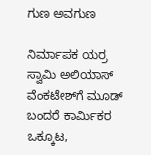ಗುಣ ಅವಗುಣ

ನಿರ್ಮಾಪಕ ಯರ್ರ ಸ್ವಾಮಿ ಅಲಿಯಾಸ್ ವೆಂಕಟೇಶ್‌ಗೆ ಮೂಡ್ ಬಂದರೆ ಕಾರ್ಮಿಕರ ಒಕ್ಕೂಟ,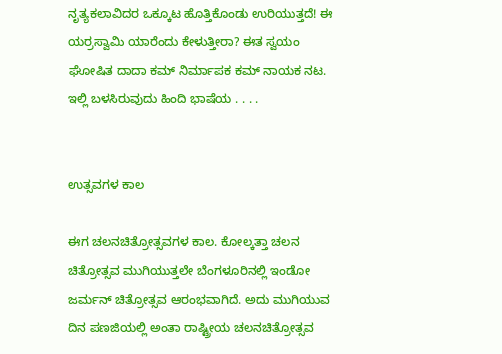ನೃತ್ಯಕಲಾವಿದರ ಒಕ್ಕೂಟ ಹೊತ್ತಿಕೊಂಡು ಉರಿಯುತ್ತದೆ! ಈ ಯರ್ರಸ್ವಾಮಿ ಯಾರೆಂದು ಕೇಳುತ್ತೀರಾ? ಈತ ಸ್ವಯಂ ಘೋಷಿತ ದಾದಾ ಕಮ್ ನಿರ್ಮಾಪಕ ಕಮ್ ನಾಯಕ ನಟ. ಇಲ್ಲಿ ಬಳಸಿರುವುದು ಹಿಂದಿ ಭಾಷೆಯ . . . .


ಉತ್ಸವಗಳ ಕಾಲ

ಈಗ ಚಲನಚಿತ್ರೋತ್ಸವಗಳ ಕಾಲ. ಕೋಲ್ಕತ್ತಾ ಚಲನ ಚಿತ್ರೋತ್ಸವ ಮುಗಿಯುತ್ತಲೇ ಬೆಂಗಳೂರಿನಲ್ಲಿ ಇಂಡೋ ಜರ್ಮನ್ ಚಿತ್ರೋತ್ಸವ ಆರಂಭವಾಗಿದೆ. ಅದು ಮುಗಿಯುವ ದಿನ ಪಣಜಿಯಲ್ಲಿ ಅಂತಾ ರಾಷ್ಟ್ರೀಯ ಚಲನಚಿತ್ರೋತ್ಸವ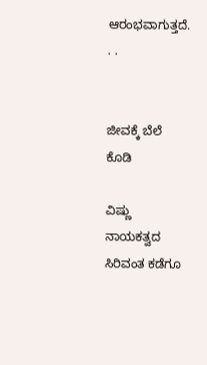ಆರಂಭವಾಗುತ್ತದೆ. . .


ಜೀವಕ್ಕೆ ಬೆಲೆ ಕೊಡಿ

ವಿಷ್ಣು ನಾಯಕತ್ವದ ಸಿರಿವಂತ ಕಡೆಗೂ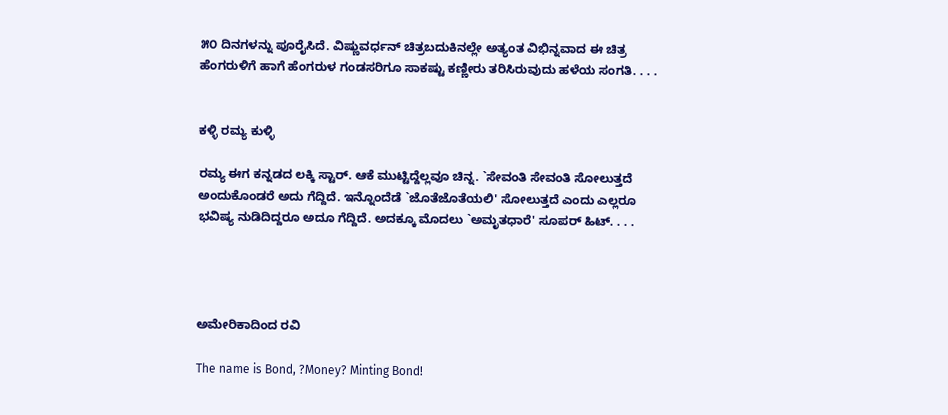೫೦ ದಿನಗಳನ್ನು ಪೂರೈಸಿದೆ. ವಿಷ್ಣುವರ್ಧನ್ ಚಿತ್ರಬದುಕಿನಲ್ಲೇ ಅತ್ಯಂತ ವಿಭಿನ್ನವಾದ ಈ ಚಿತ್ರ ಹೆಂಗರುಳಿಗೆ ಹಾಗೆ ಹೆಂಗರುಳ ಗಂಡಸರಿಗೂ ಸಾಕಷ್ಟು ಕಣ್ಣೀರು ತರಿಸಿರುವುದು ಹಳೆಯ ಸಂಗತಿ. . . .


ಕಳ್ಳಿ ರಮ್ಯ ಕುಳ್ಳಿ

ರಮ್ಯ ಈಗ ಕನ್ನಡದ ಲಕ್ಕಿ ಸ್ಟಾರ್. ಆಕೆ ಮುಟ್ಟಿದ್ದೆಲ್ಲವೂ ಚಿನ್ನ. `ಸೇವಂತಿ ಸೇವಂತಿ ಸೋಲುತ್ತದೆ ಅಂದುಕೊಂಡರೆ ಅದು ಗೆದ್ದಿದೆ. ಇನ್ನೊಂದೆಡೆ `ಜೊತೆಜೊತೆಯಲಿ' ಸೋಲುತ್ತದೆ ಎಂದು ಎಲ್ಲರೂ ಭವಿಷ್ಯ ನುಡಿದಿದ್ದರೂ ಅದೂ ಗೆದ್ದಿದೆ. ಅದಕ್ಕೂ ಮೊದಲು `ಅಮೃತಧಾರೆ' ಸೂಪರ್ ಹಿಟ್. . . .




ಅಮೇರಿಕಾದಿಂದ ರವಿ

The name is Bond, ?Money? Minting Bond!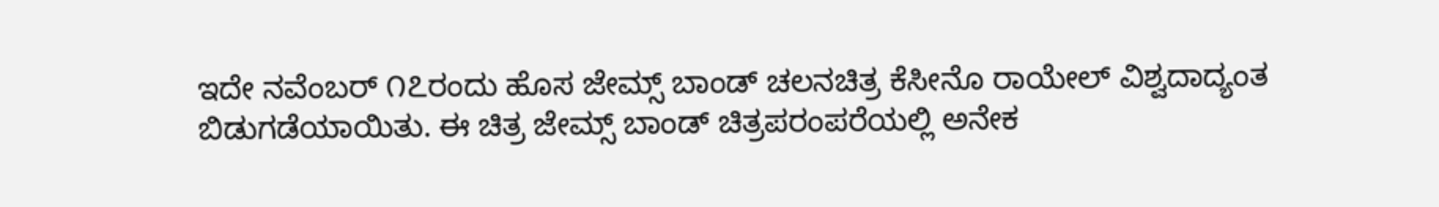ಇದೇ ನವೆಂಬರ್ ೧೭ರಂದು ಹೊಸ ಜೇಮ್ಸ್ ಬಾಂಡ್ ಚಲನಚಿತ್ರ ಕೆಸೀನೊ ರಾಯೇಲ್ ವಿಶ್ವದಾದ್ಯಂತ ಬಿಡುಗಡೆಯಾಯಿತು. ಈ ಚಿತ್ರ ಜೇಮ್ಸ್ ಬಾಂಡ್ ಚಿತ್ರಪರಂಪರೆಯಲ್ಲಿ ಅನೇಕ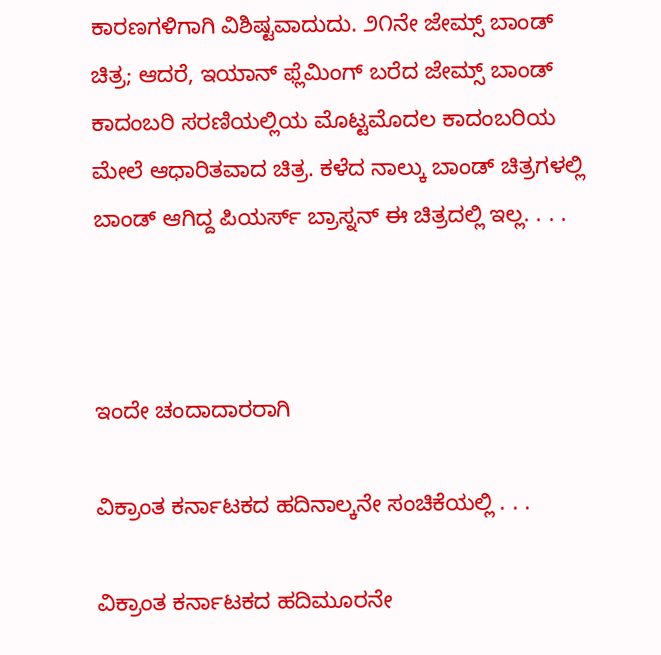ಕಾರಣಗಳಿಗಾಗಿ ವಿಶಿಷ್ಟವಾದುದು. ೨೧ನೇ ಜೇಮ್ಸ್ ಬಾಂಡ್ ಚಿತ್ರ; ಆದರೆ, ಇಯಾನ್ ಫ್ಲೆಮಿಂಗ್ ಬರೆದ ಜೇಮ್ಸ್ ಬಾಂಡ್ ಕಾದಂಬರಿ ಸರಣಿಯಲ್ಲಿಯ ಮೊಟ್ಟಮೊದಲ ಕಾದಂಬರಿಯ ಮೇಲೆ ಆಧಾರಿತವಾದ ಚಿತ್ರ. ಕಳೆದ ನಾಲ್ಕು ಬಾಂಡ್ ಚಿತ್ರಗಳಲ್ಲಿ ಬಾಂಡ್ ಆಗಿದ್ದ ಪಿಯರ್ಸ್ ಬ್ರಾಸ್ನನ್ ಈ ಚಿತ್ರದಲ್ಲಿ ಇಲ್ಲ. . . .



ಇಂದೇ ಚಂದಾದಾರರಾಗಿ

ವಿಕ್ರಾಂತ ಕರ್ನಾಟಕದ ಹದಿನಾಲ್ಕನೇ ಸಂಚಿಕೆಯಲ್ಲಿ . . .

ವಿಕ್ರಾಂತ ಕರ್ನಾಟಕದ ಹದಿಮೂರನೇ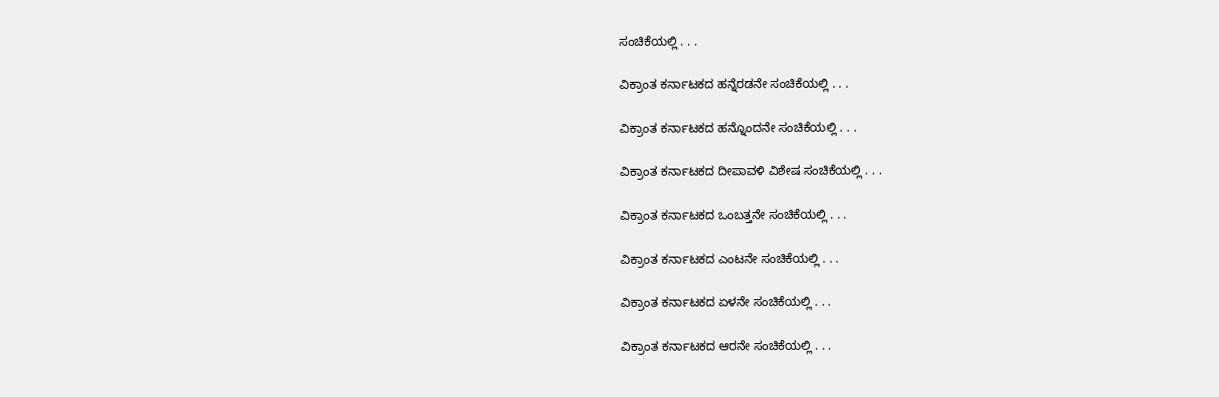ಸಂಚಿಕೆಯಲ್ಲಿ . . .

ವಿಕ್ರಾಂತ ಕರ್ನಾಟಕದ ಹನ್ನೆರಡನೇ ಸಂಚಿಕೆಯಲ್ಲಿ . . .

ವಿಕ್ರಾಂತ ಕರ್ನಾಟಕದ ಹನ್ನೊಂದನೇ ಸಂಚಿಕೆಯಲ್ಲಿ . . .

ವಿಕ್ರಾಂತ ಕರ್ನಾಟಕದ ದೀಪಾವಳಿ ವಿಶೇಷ ಸಂಚಿಕೆಯಲ್ಲಿ . . .

ವಿಕ್ರಾಂತ ಕರ್ನಾಟಕದ ಒಂಬತ್ತನೇ ಸಂಚಿಕೆಯಲ್ಲಿ . . .

ವಿಕ್ರಾಂತ ಕರ್ನಾಟಕದ ಎಂಟನೇ ಸಂಚಿಕೆಯಲ್ಲಿ . . .

ವಿಕ್ರಾಂತ ಕರ್ನಾಟಕದ ಏಳನೇ ಸಂಚಿಕೆಯಲ್ಲಿ . . .

ವಿಕ್ರಾಂತ ಕರ್ನಾಟಕದ ಆರನೇ ಸಂಚಿಕೆಯಲ್ಲಿ . . .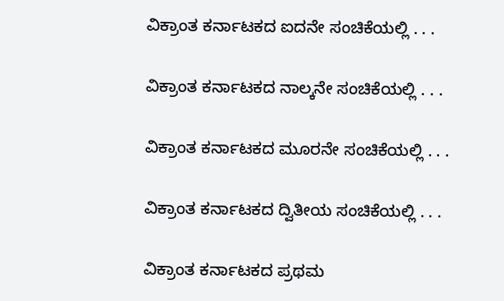ವಿಕ್ರಾಂತ ಕರ್ನಾಟಕದ ಐದನೇ ಸಂಚಿಕೆಯಲ್ಲಿ . . .

ವಿಕ್ರಾಂತ ಕರ್ನಾಟಕದ ನಾಲ್ಕನೇ ಸಂಚಿಕೆಯಲ್ಲಿ . . .

ವಿಕ್ರಾಂತ ಕರ್ನಾಟಕದ ಮೂರನೇ ಸಂಚಿಕೆಯಲ್ಲಿ . . .

ವಿಕ್ರಾಂತ ಕರ್ನಾಟಕದ ದ್ವಿತೀಯ ಸಂಚಿಕೆಯಲ್ಲಿ . . .

ವಿಕ್ರಾಂತ ಕರ್ನಾಟಕದ ಪ್ರಥಮ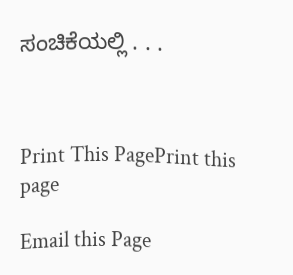ಸಂಚಿಕೆಯಲ್ಲಿ . . .



Print This PagePrint this page

Email this Page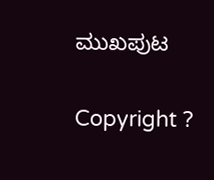ಮುಖಪುಟ

Copyright ?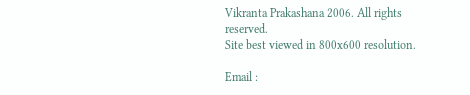Vikranta Prakashana 2006. All rights reserved.
Site best viewed in 800x600 resolution.

Email :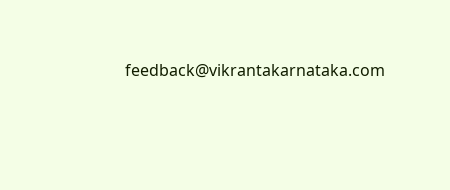feedback@vikrantakarnataka.com